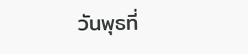วันพุธที่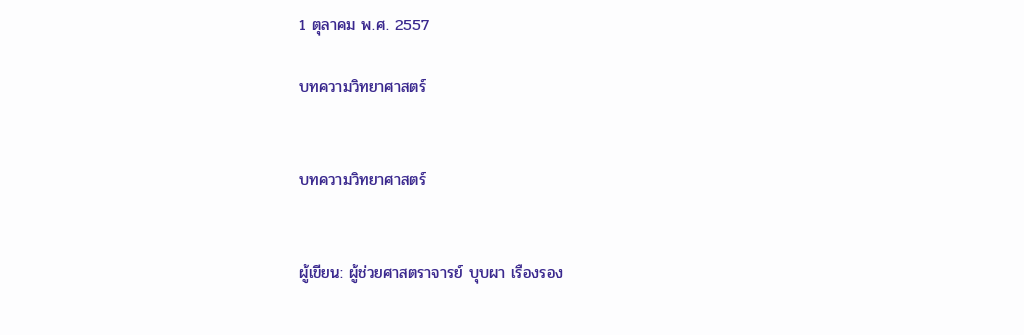1 ตุลาคม พ.ศ. 2557

บทความวิทยาศาสตร์


บทความวิทยาศาสตร์


ผู้เขียน: ผู้ช่วยศาสตราจารย์ บุบผา เรืองรอง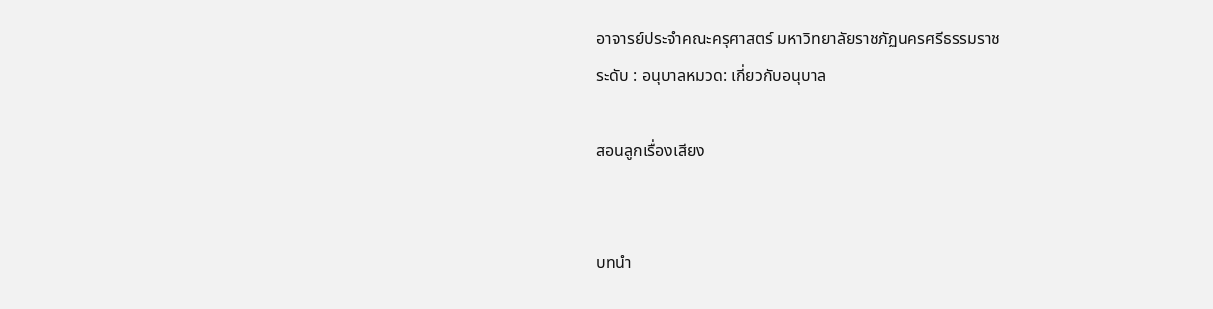อาจารย์ประจำคณะครุศาสตร์ มหาวิทยาลัยราชภัฏนครศรีธรรมราช
ระดับ : อนุบาลหมวด: เกี่ยวกับอนุบาล

สอนลูกเรื่องเสียง


บทนำ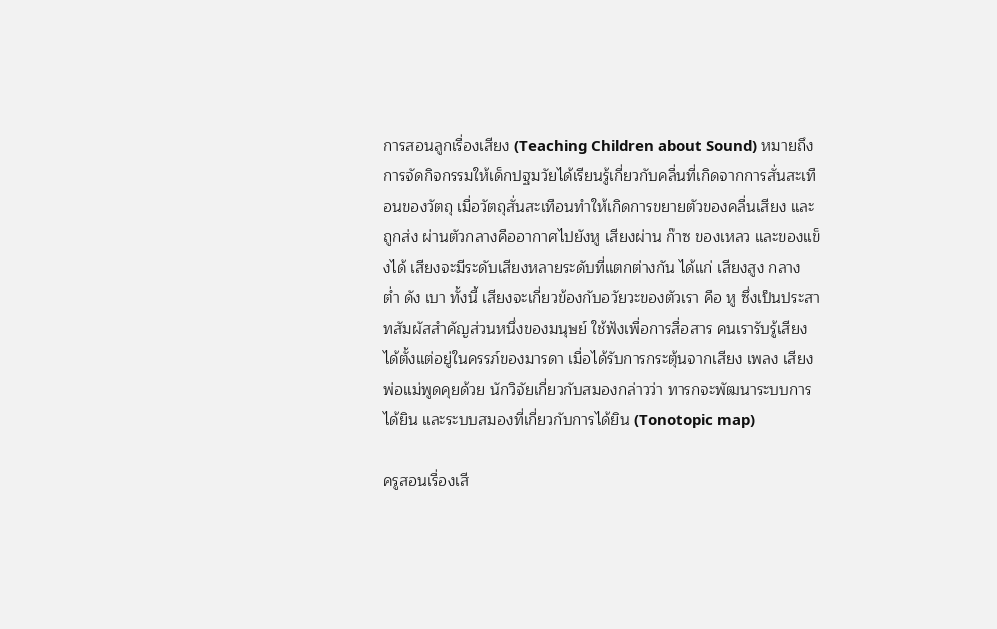การสอนลูกเรื่องเสียง (Teaching Children about Sound) หมายถึง การจัดกิจกรรมให้เด็กปฐมวัยได้เรียนรู้เกี่ยวกับคลื่นที่เกิดจากการสั่นสะเทือนของวัตถุ เมื่อวัตถุสั่นสะเทือนทำให้เกิดการขยายตัวของคลื่นเสียง และถูกส่ง ผ่านตัวกลางคืออากาศไปยังหู เสียงผ่าน ก๊าซ ของเหลว และของแข็งได้ เสียงจะมีระดับเสียงหลายระดับที่แตกต่างกัน ได้แก่ เสียงสูง กลาง ต่ำ ดัง เบา ทั้งนี้ เสียงจะเกี่ยวข้องกับอวัยวะของตัวเรา คือ หู ซึ่งเป็นประสาทสัมผัสสำคัญส่วนหนึ่งของมนุษย์ ใช้ฟังเพื่อการสื่อสาร คนเรารับรู้เสียงได้ตั้งแต่อยู่ในครรภ์ของมารดา เมื่อได้รับการกระตุ้นจากเสียง เพลง เสียงพ่อแม่พูดคุยด้วย นักวิจัยเกี่ยวกับสมองกล่าวว่า ทารกจะพัฒนาระบบการได้ยิน และระบบสมองที่เกี่ยวกับการได้ยิน (Tonotopic map)

ครูสอนเรื่องเสี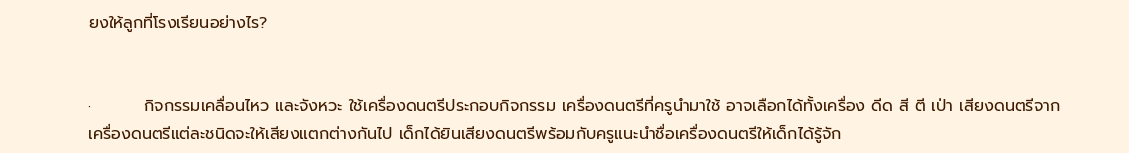ยงให้ลูกที่โรงเรียนอย่างไร?


·         กิจกรรมเคลื่อนไหว และจังหวะ ใช้เครื่องดนตรีประกอบกิจกรรม เครื่องดนตรีที่ครูนำมาใช้ อาจเลือกได้ทั้งเครื่อง ดีด สี ตี เป่า เสียงดนตรีจากเครื่องดนตรีแต่ละชนิดจะให้เสียงแตกต่างกันไป เด็กได้ยินเสียงดนตรีพร้อมกับครูแนะนำชื่อเครื่องดนตรีให้เด็กได้รู้จัก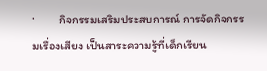·         กิจกรรมเสริมประสบการณ์ การจัดกิจกรรมเรื่องเสียง เป็นสาระความรู้ที่เด็กเรียน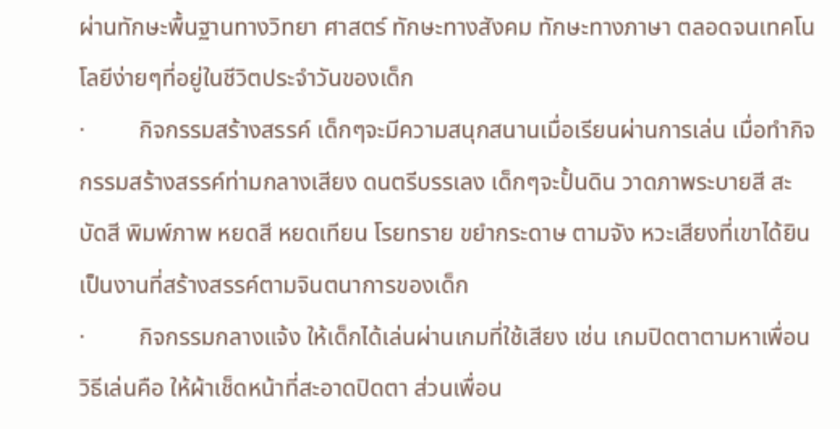ผ่านทักษะพื้นฐานทางวิทยา ศาสตร์ ทักษะทางสังคม ทักษะทางภาษา ตลอดจนเทคโนโลยีง่ายๆที่อยู่ในชีวิตประจำวันของเด็ก
·         กิจกรรมสร้างสรรค์ เด็กๆจะมีความสนุกสนานเมื่อเรียนผ่านการเล่น เมื่อทำกิจกรรมสร้างสรรค์ท่ามกลางเสียง ดนตรีบรรเลง เด็กๆจะปั้นดิน วาดภาพระบายสี สะบัดสี พิมพ์ภาพ หยดสี หยดเทียน โรยทราย ขยำกระดาษ ตามจัง หวะเสียงที่เขาได้ยิน เป็นงานที่สร้างสรรค์ตามจินตนาการของเด็ก
·         กิจกรรมกลางแจ้ง ให้เด็กได้เล่นผ่านเกมที่ใช้เสียง เช่น เกมปิดตาตามหาเพื่อน วิธีเล่นคือ ให้ผ้าเช็ดหน้าที่สะอาดปิดตา ส่วนเพื่อน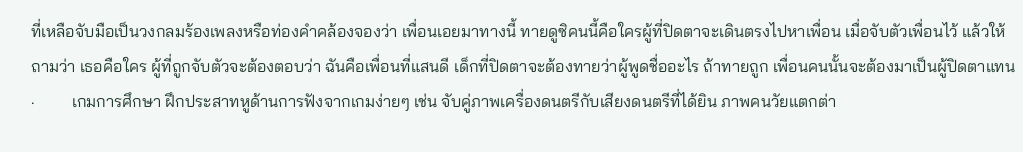ที่เหลือจับมือเป็นวงกลมร้องเพลงหรือท่องคำคล้องจองว่า เพื่อนเอยมาทางนี้ ทายดูซิคนนี้คือใครผู้ที่ปิดตาจะเดินตรงไปหาเพื่อน เมื่อจับตัวเพื่อนไว้ แล้วให้ถามว่า เธอคือใคร ผู้ที่ถูกจับตัวจะต้องตอบว่า ฉันคือเพื่อนที่แสนดี เด็กที่ปิดตาจะต้องทายว่าผู้พูดชื่ออะไร ถ้าทายถูก เพื่อนคนนั้นจะต้องมาเป็นผู้ปิดตาแทน
·         เกมการศึกษา ฝึกประสาทหูด้านการฟังจากเกมง่ายๆ เช่น จับคู่ภาพเครื่องดนตรีกับเสียงดนตรีที่ได้ยิน ภาพคนวัยแตกต่า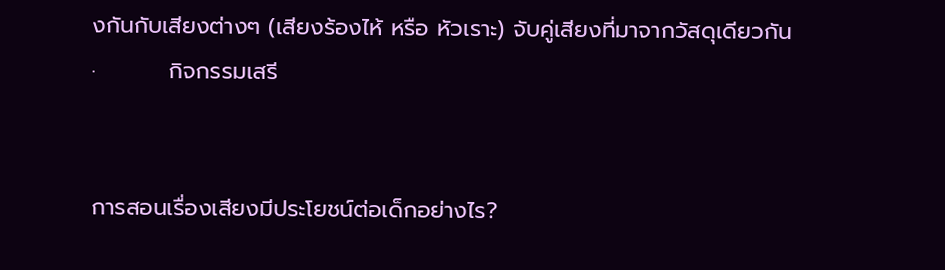งกันกับเสียงต่างๆ (เสียงร้องไห้ หรือ หัวเราะ) จับคู่เสียงที่มาจากวัสดุเดียวกัน
·         กิจกรรมเสรี


การสอนเรื่องเสียงมีประโยชน์ต่อเด็กอย่างไร?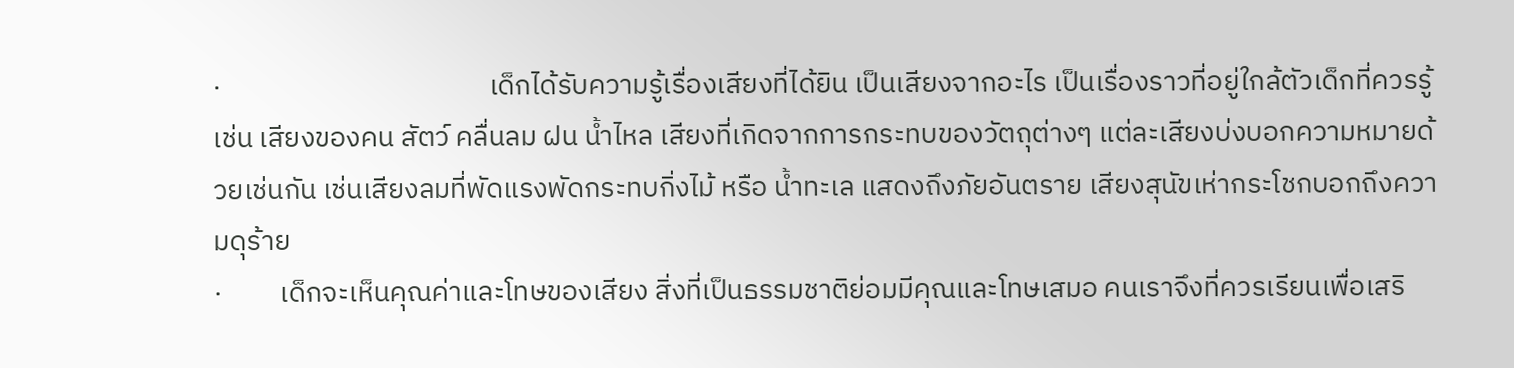·                                          เด็กได้รับความรู้เรื่องเสียงที่ได้ยิน เป็นเสียงจากอะไร เป็นเรื่องราวที่อยู่ใกล้ตัวเด็กที่ควรรู้ เช่น เสียงของคน สัตว์ คลื่นลม ฝน น้ำไหล เสียงที่เกิดจากการกระทบของวัตถุต่างๆ แต่ละเสียงบ่งบอกความหมายด้วยเช่นกัน เช่นเสียงลมที่พัดแรงพัดกระทบกิ่งไม้ หรือ น้ำทะเล แสดงถึงภัยอันตราย เสียงสุนัขเห่ากระโชกบอกถึงความดุร้าย
·         เด็กจะเห็นคุณค่าและโทษของเสียง สิ่งที่เป็นธรรมชาติย่อมมีคุณและโทษเสมอ คนเราจึงที่ควรเรียนเพื่อเสริ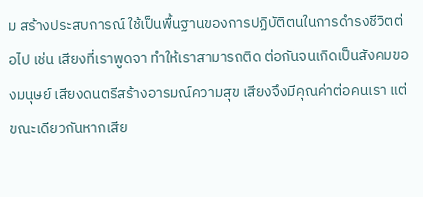ม สร้างประสบการณ์ ใช้เป็นพื้นฐานของการปฏิบัติตนในการดำรงชีวิตต่อไป เช่น เสียงที่เราพูดจา ทำให้เราสามารถติด ต่อกันจนเกิดเป็นสังคมของมนุษย์ เสียงดนตรีสร้างอารมณ์ความสุข เสียงจึงมีคุณค่าต่อคนเรา แต่ขณะเดียวกันหากเสีย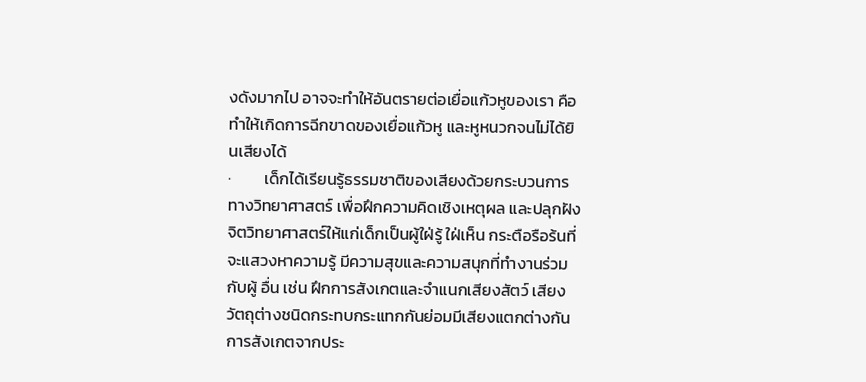งดังมากไป อาจจะทำให้อันตรายต่อเยื่อแก้วหูของเรา คือทำให้เกิดการฉีกขาดของเยื่อแก้วหู และหูหนวกจนไม่ได้ยินเสียงได้
·         เด็กได้เรียนรู้ธรรมชาติของเสียงด้วยกระบวนการทางวิทยาศาสตร์ เพื่อฝึกความคิดเชิงเหตุผล และปลุกฝังจิตวิทยาศาสตร์ให้แก่เด็กเป็นผู้ใฝ่รู้ ใฝ่เห็น กระตือรือร้นที่จะแสวงหาความรู้ มีความสุขและความสนุกที่ทำงานร่วมกับผู้ อื่น เช่น ฝึกการสังเกตและจำแนกเสียงสัตว์ เสียงวัตถุต่างชนิดกระทบกระแทกกันย่อมมีเสียงแตกต่างกัน การสังเกตจากประ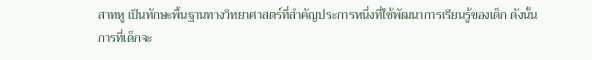สาทหู เป็นทักษะพื้นฐานทางวิทยาศาสตร์ที่สำคัญประการหนึ่งที่ใช้พัฒนาการเรียนรู้ของเด็ก ดังนั้นการที่เด็กจะ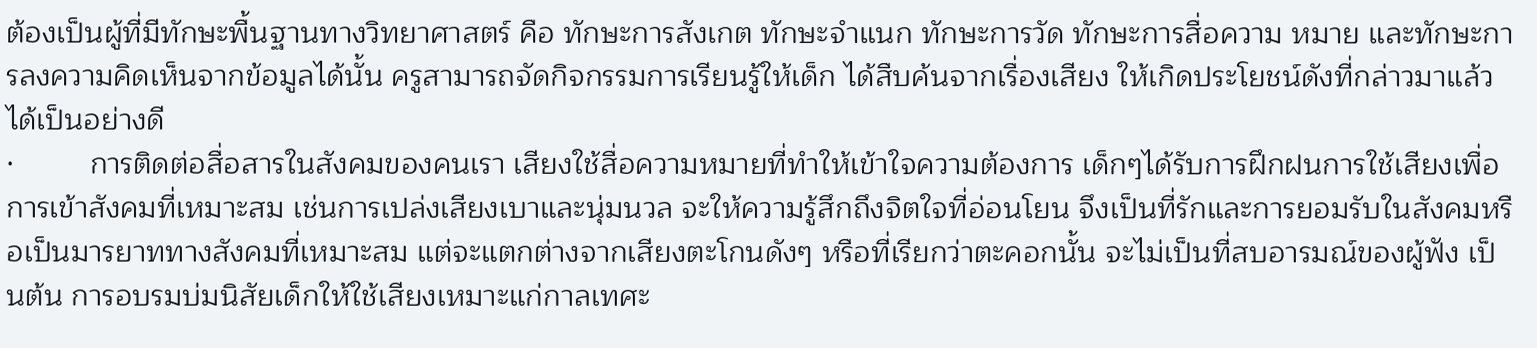ต้องเป็นผู้ที่มีทักษะพื้นฐานทางวิทยาศาสตร์ คือ ทักษะการสังเกต ทักษะจำแนก ทักษะการวัด ทักษะการสื่อความ หมาย และทักษะการลงความคิดเห็นจากข้อมูลได้นั้น ครูสามารถจัดกิจกรรมการเรียนรู้ให้เด็ก ได้สืบค้นจากเรื่องเสียง ให้เกิดประโยชน์ดังที่กล่าวมาแล้วได้เป็นอย่างดี
·         การติดต่อสื่อสารในสังคมของคนเรา เสียงใช้สื่อความหมายที่ทำให้เข้าใจความต้องการ เด็กๆได้รับการฝึกฝนการใช้เสียงเพื่อการเข้าสังคมที่เหมาะสม เช่นการเปล่งเสียงเบาและนุ่มนวล จะให้ความรู้สึกถึงจิตใจที่อ่อนโยน จึงเป็นที่รักและการยอมรับในสังคมหรือเป็นมารยาททางสังคมที่เหมาะสม แต่จะแตกต่างจากเสียงตะโกนดังๆ หรือที่เรียกว่าตะคอกนั้น จะไม่เป็นที่สบอารมณ์ของผู้ฟัง เป็นต้น การอบรมบ่มนิสัยเด็กให้ใช้เสียงเหมาะแก่กาลเทศะ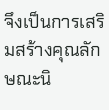จึงเป็นการเสริมสร้างคุณลักษณะนิ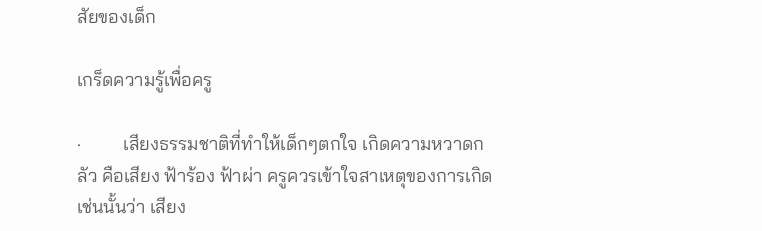สัยของเด็ก

เกร็ดความรู้เพื่อครู

·         เสียงธรรมชาติที่ทำให้เด็กๆตกใจ เกิดความหวาดกลัว คือเสียง ฟ้าร้อง ฟ้าผ่า ครูควรเข้าใจสาเหตุของการเกิดเช่นนั้นว่า เสียง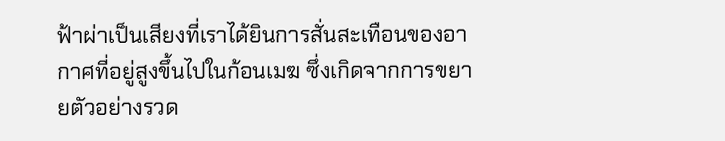ฟ้าผ่าเป็นเสียงที่เราได้ยินการสั่นสะเทือนของอากาศที่อยู่สูงขึ้นไปในก้อนเมฆ ซึ่งเกิดจากการขยายตัวอย่างรวด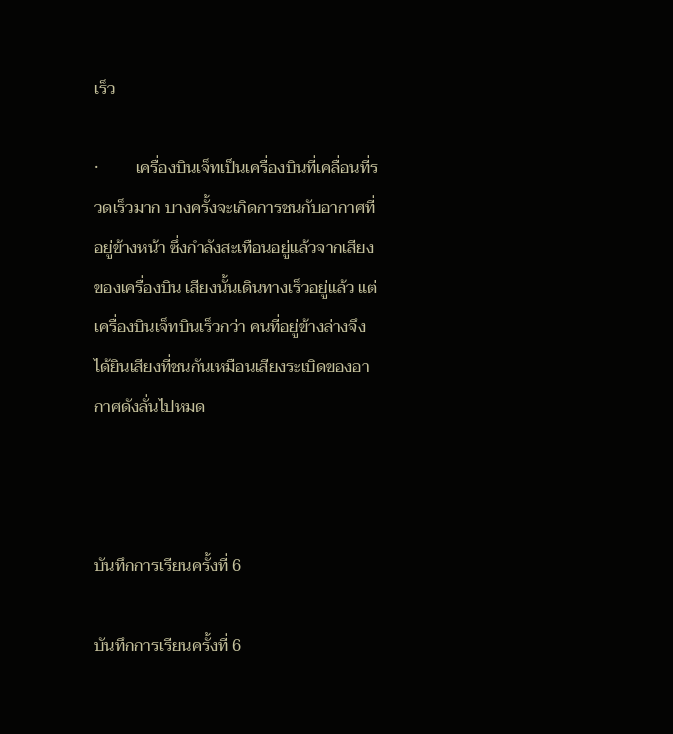เร็ว

·         เครื่องบินเจ็ทเป็นเครื่องบินที่เคลื่อนที่รวดเร็วมาก บางครั้งจะเกิดการชนกับอากาศที่อยู่ข้างหน้า ซึ่งกำลังสะเทือนอยู่แล้วจากเสียงของเครื่องบิน เสียงนั้นเดินทางเร็วอยู่แล้ว แต่เครื่องบินเจ็ทบินเร็วกว่า คนที่อยู่ข้างล่างจึงได้ยินเสียงที่ชนกันเหมือนเสียงระเบิดของอากาศดังลั่นไปหมด



บันทึกการเรียนครั้งที่ 6

บันทึกการเรียนครั้งที่ 6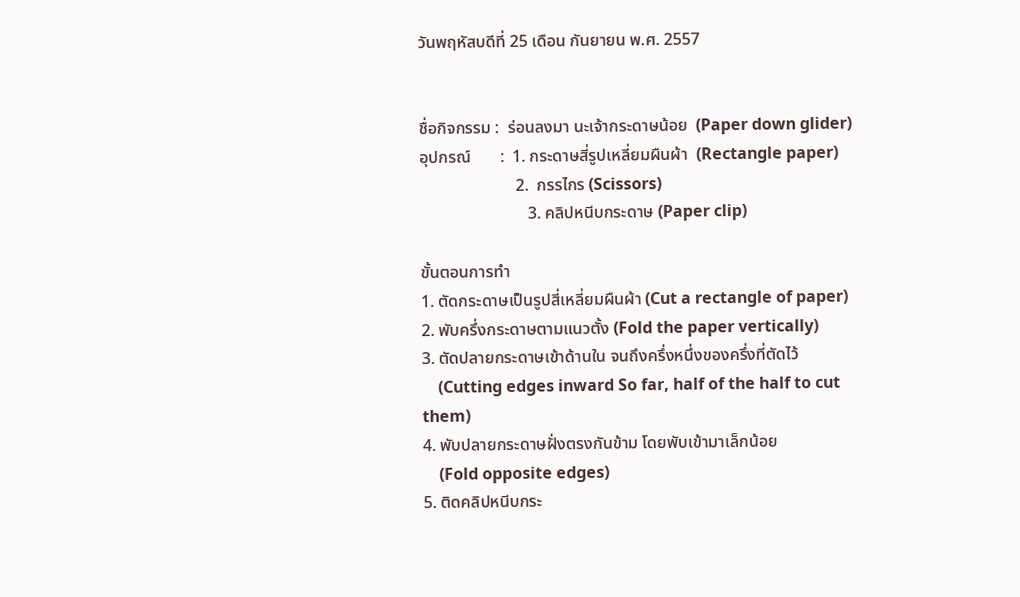วันพฤหัสบดีที่ 25 เดือน กันยายน พ.ศ. 2557


ชื่อกิจกรรม :  ร่อนลงมา นะเจ้ากระดาษน้อย  (Paper down glider)
อุปกรณ์       :  1. กระดาษสี่รูปเหลี่ยมผืนผ้า  (Rectangle paper)
                       2.  กรรไกร (Scissors)
                          3. คลิปหนีบกระดาษ (Paper clip)

ขั้นตอนการทำ
1. ตัดกระดาษเป็นรูปสี่เหลี่ยมผืนผ้า (Cut a rectangle of paper)
2. พับครึ่งกระดาษตามแนวตั้ง (Fold the paper vertically)
3. ตัดปลายกระดาษเข้าด้านใน จนถึงครึ่งหนึ่งของครึ่งที่ตัดไว้
    (Cutting edges inward So far, half of the half to cut them)
4. พับปลายกระดาษฝั่งตรงกันข้าม โดยพับเข้ามาเล็กน้อย
    (Fold opposite edges)
5. ติดคลิปหนีบกระ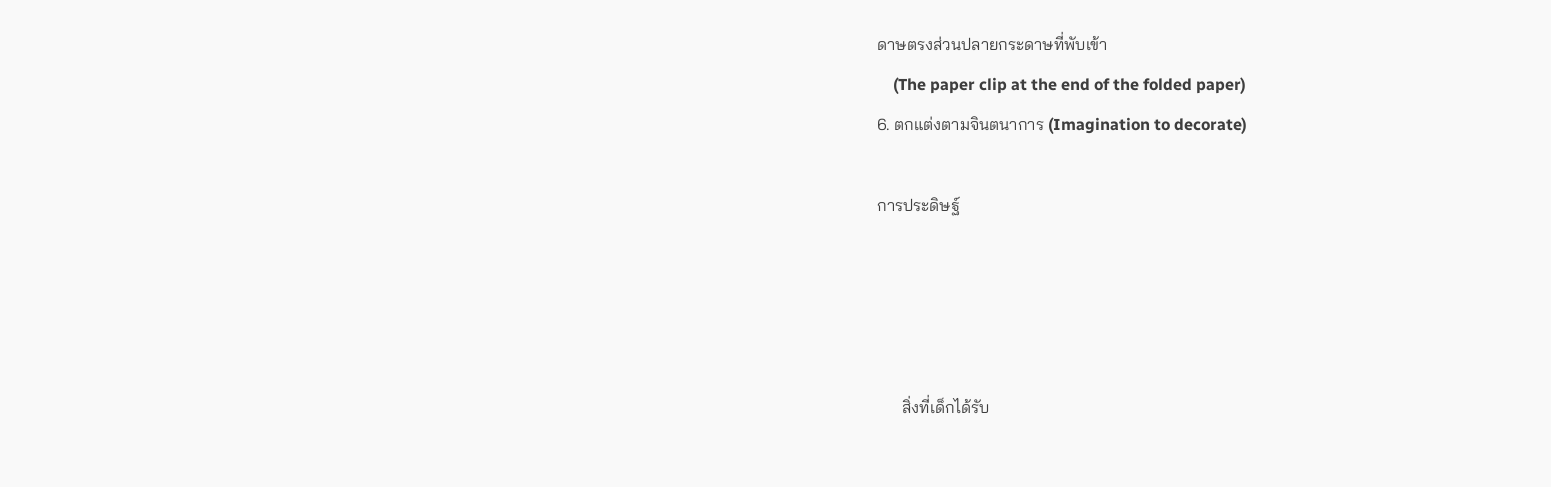ดาษตรงส่วนปลายกระดาษที่พับเข้า
    (The paper clip at the end of the folded paper)
6. ตกแต่งตามจินตนาการ (Imagination to decorate)

การประดิษฐ์




      สิ่งที่เด็กได้รับ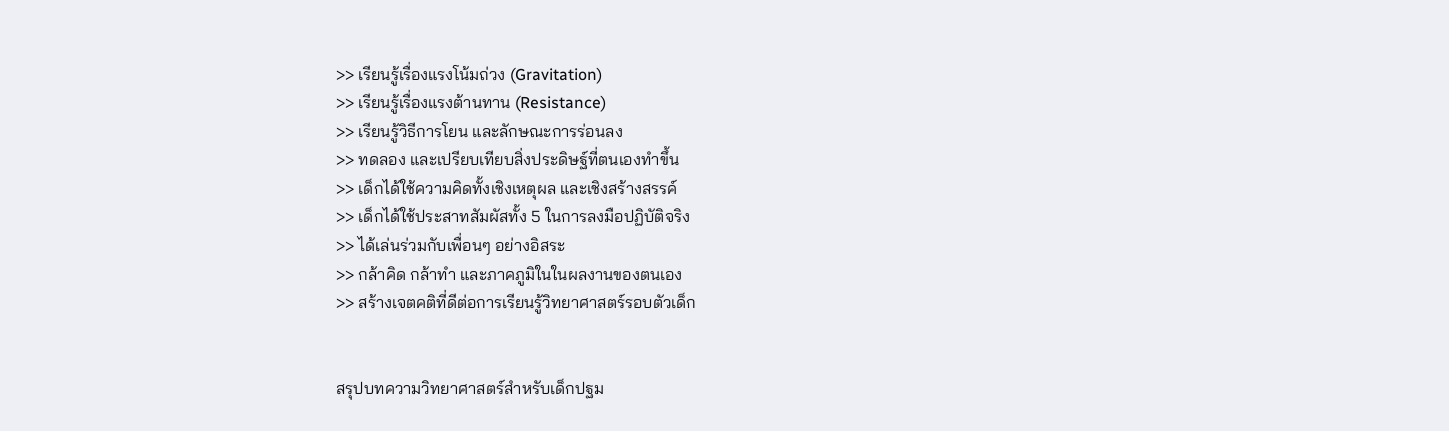>> เรียนรู้เรื่องแรงโน้มถ่วง (Gravitation)
>> เรียนรู้เรื่องแรงต้านทาน (Resistance)
>> เรียนรู้วิธีการโยน และลักษณะการร่อนลง
>> ทดลอง และเปรียบเทียบสิ่งประดิษฐ์ที่ตนเองทำขึ้น
>> เด็กได้ใช้ความคิดทั้งเชิงเหตุผล และเชิงสร้างสรรค์
>> เด็กได้ใช้ประสาทสัมผัสทั้ง 5 ในการลงมือปฏิบัติจริง
>> ได้เล่นร่วมกับเพื่อนๆ อย่างอิสระ
>> กล้าคิด กล้าทำ และภาคภูมิในในผลงานของตนเอง
>> สร้างเจตคติที่ดีต่อการเรียนรู้วิทยาศาสตร์รอบตัวเด็ก


สรุปบทความวิทยาศาสตร์สำหรับเด็กปฐม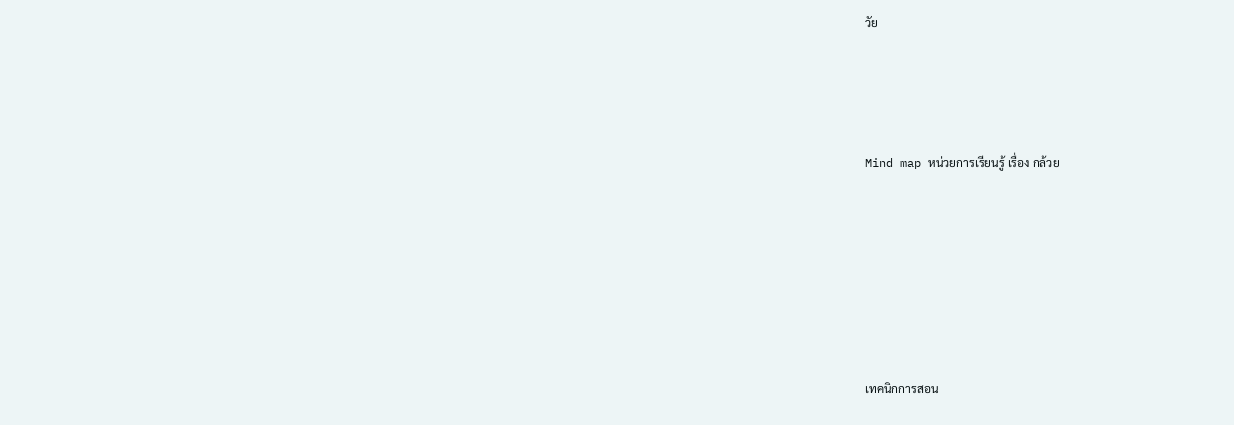วัย




Mind map หน่วยการเรียนรู้ เรื่อง กล้วย







เทคนิกการสอน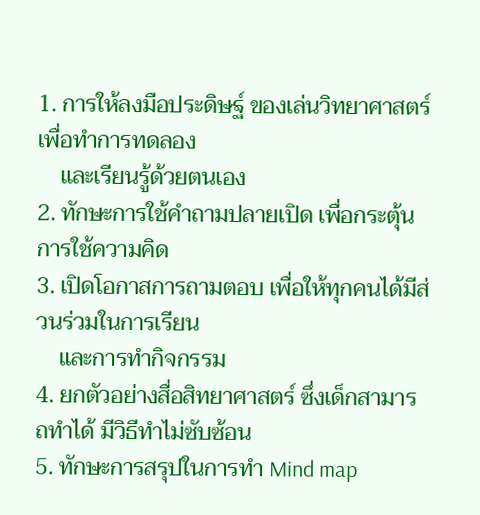1. การให้ลงมือประดิษฐ์ ของเล่นวิทยาศาสตร์ เพื่อทำการทดลอง
    และเรียนรู้ด้วยตนเอง
2. ทักษะการใช้คำถามปลายเปิด เพื่อกระตุ้นการใช้ความคิด
3. เปิดโอกาสการถามตอบ เพื่อให้ทุกคนได้มีส่วนร่วมในการเรียน
    และการทำกิจกรรม
4. ยกตัวอย่างสื่อสิทยาศาสตร์ ซึ่งเด็กสามารถทำได้ มีวิธีทำไม่ซับซ้อน
5. ทักษะการสรุปในการทำ Mind map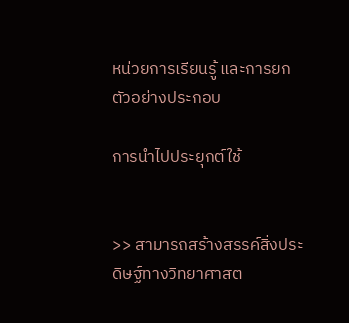หน่วยการเรียนรู้ และการยกตัวอย่างประกอบ

การนำไปประยุกต์ใช้


>> สามารถสร้างสรรค์สิ่งประดิษฐ์ทางวิทยาศาสต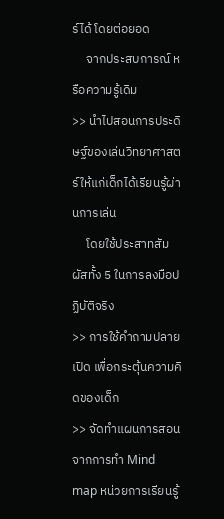ร์ได้ โดยต่อยอด
     จากประสบการณ์ หรือความรู้เดิม
>> นำไปสอนการประดิษฐ์ของเล่นวิทยาศาสตร์ให้แก่เด็กได้เรียนรู้ผ่านการเล่น
     โดยใช้ประสาทสัมผัสทั้ง 5 ในการลงมือปฏิบัติจริง
>> การใช้คำถามปลายเปิด เพื่อกระตุ้นความคิดของเด็ก
>> จัดทำแผนการสอน จากการทำ Mind map หน่วยการเรียนรู้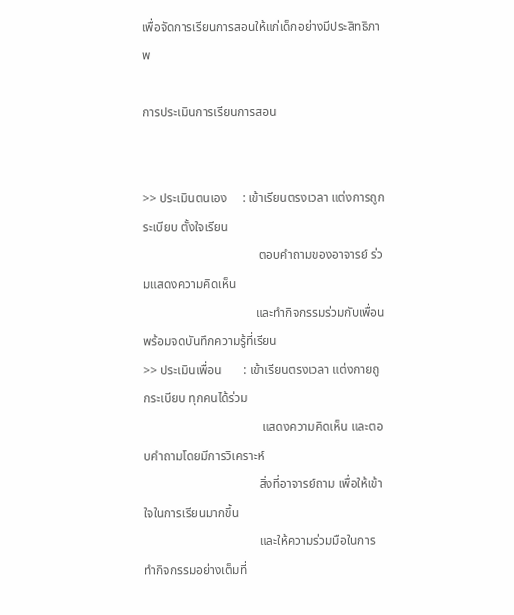เพื่อจัดการเรียนการสอนให้แก่เด็กอย่างมีประสิทธิภาพ

การประเมินการเรียนการสอน


>> ประเมินตนเอง     : เข้าเรียนตรงเวลา แต่งการถูกระเบียบ ตั้งใจเรียน
                                     ตอบคำถามของอาจารย์ ร่วมแสดงความคิดเห็น
                                    และทำกิจกรรมร่วมกับเพื่อน  พร้อมจดบันทึกความรู้ที่เรียน
>> ประเมินเพื่อน       : เข้าเรียนตรงเวลา แต่งกายถูกระเบียบ ทุกคนได้ร่วม
                                      แสดงความคิดเห็น และตอบคำถามโดยมีการวิเคราะห์
                                     สิ่งที่อาจารย์ถาม เพื่อให้เข้าใจในการเรียนมากขึ้น
                                     และให้ความร่วมมือในการทำกิจกรรมอย่างเต็มที่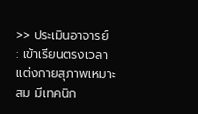>> ประเมินอาจารย์   : เข้าเรียนตรงเวลา แต่งกายสุภาพเหมาะสม มีเทคนิก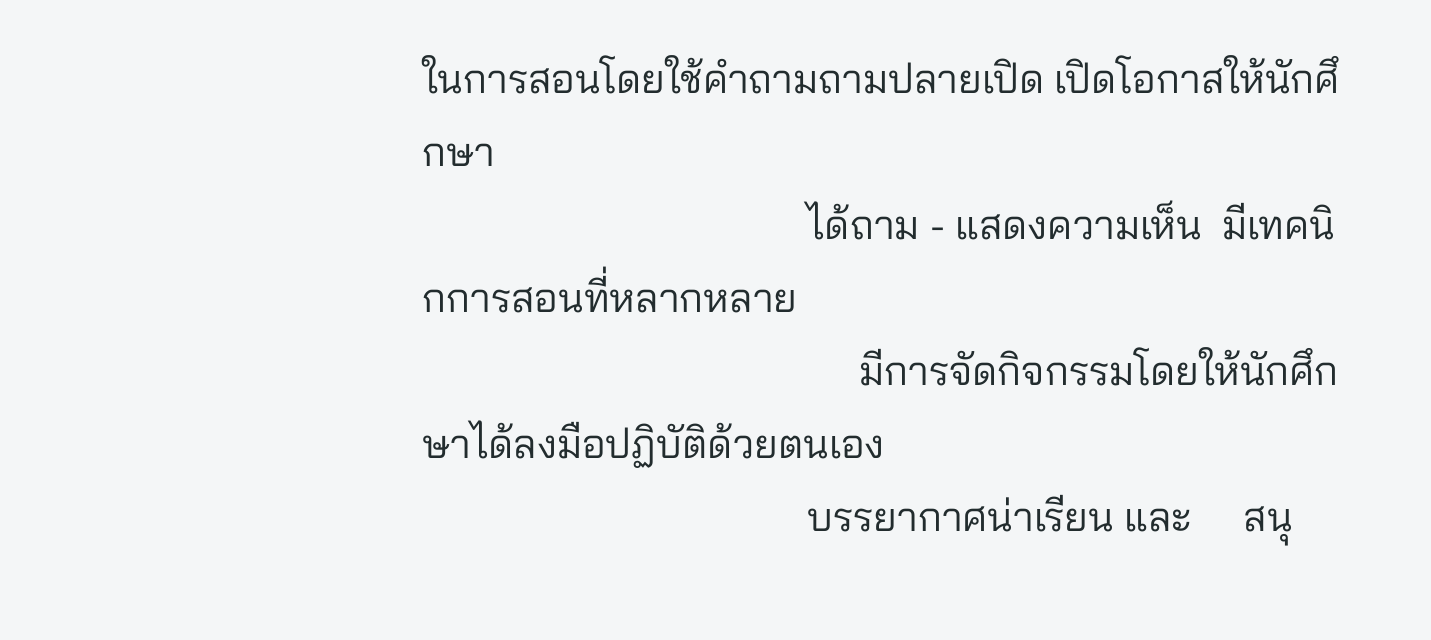ในการสอนโดยใช้คำถามถามปลายเปิด เปิดโอกาสให้นักศึกษา
                                     ได้ถาม - แสดงความเห็น  มีเทคนิกการสอนที่หลากหลาย
                                          มีการจัดกิจกรรมโดยให้นักศึกษาได้ลงมือปฏิบัติด้วยตนเอง
                                     บรรยากาศน่าเรียน และ     สนุ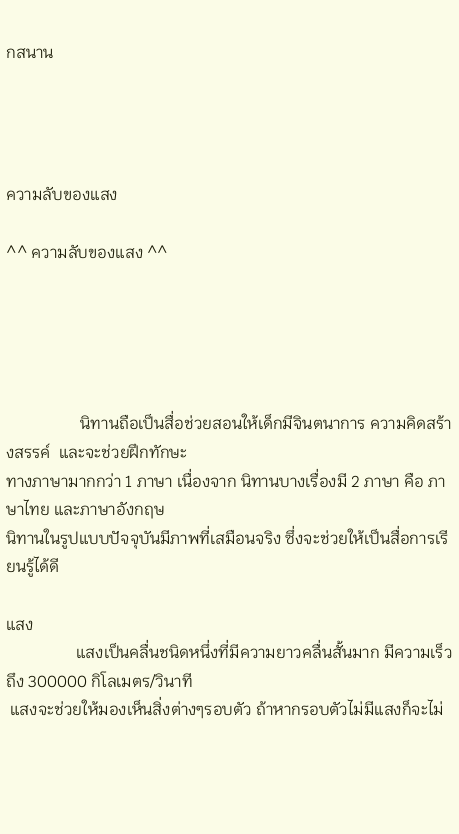กสนาน




ความลับของแสง

^^ ความลับของแสง ^^





                  นิทานถือเป็นสื่อช่วยสอนให้เด็กมีจินตนาการ ความคิดสร้างสรรค์  และจะช่วยฝึกทักษะ
ทางภาษามากกว่า 1 ภาษา เนื่องจาก นิทานบางเรื่องมี 2 ภาษา คือ ภาษาไทย และภาษาอังกฤษ
นิทานในรูปแบบปัจจุบันมีภาพที่เสมือนจริง ซึ่งจะช่วยให้เป็นสื่อการเรียนรู้ได้ดี

แสง
                 แสงเป็นคลื่นชนิดหนึ่งที่มีความยาวคลื่นสั้นมาก มีความเร็วถึง 300000 กิโลเมตร/วินาที
 แสงจะช่วยให้มองเห็นสิ่งต่างๆรอบตัว ถ้าหากรอบตัวไม่มีแสงก็จะไม่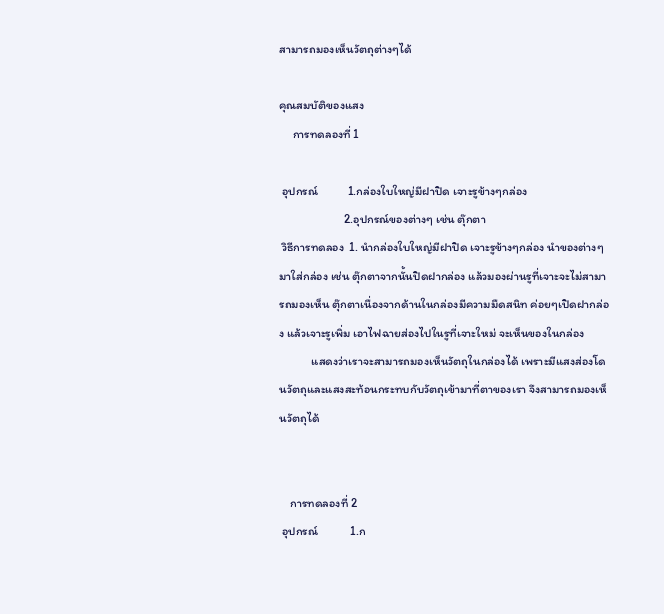สามารถมองเห็นวัตถุต่างๆได้

คุณสมบัติของแสง
     การทดลองที่ 1

 อุปกรณ์           1.กล่องใบใหญ่มีฝาปิด เจาะรูข้างๆกล่อง
                        2.อุปกรณ์ของต่างๆ เช่น ตุ๊กตา
 วิธีการทดลอง  1. นำกล่องใบใหญ่มีฝาปิด เจาะรูข้างๆกล่อง นำของต่างๆมาใส่กล่อง เช่น ตุ๊กตาจากนั้นปิดฝากล่อง แล้วมองผ่านรูที่เจาะจะไม่สามารถมองเห็น ตุ๊กตาเนื่องจากด้านในกล่องมีความมืดสนิท ค่อยๆเปิดฝากล่อง แล้วเจาะรูเพิ่ม เอาไฟฉายส่องไปในรูที่เจาะใหม่ จะเห็นของในกล่อง
            แสดงว่าเราจะสามารถมองเห็นวัตถุในกล่องได้ เพราะมีแสงส่องโดนวัตถุและแสงสะท้อนกระทบกับวัตถุเข้ามาที่ตาของเรา จึงสามารถมองเห็นวัตถุได้


    การทดลองที่ 2
 อุปกรณ์            1.ก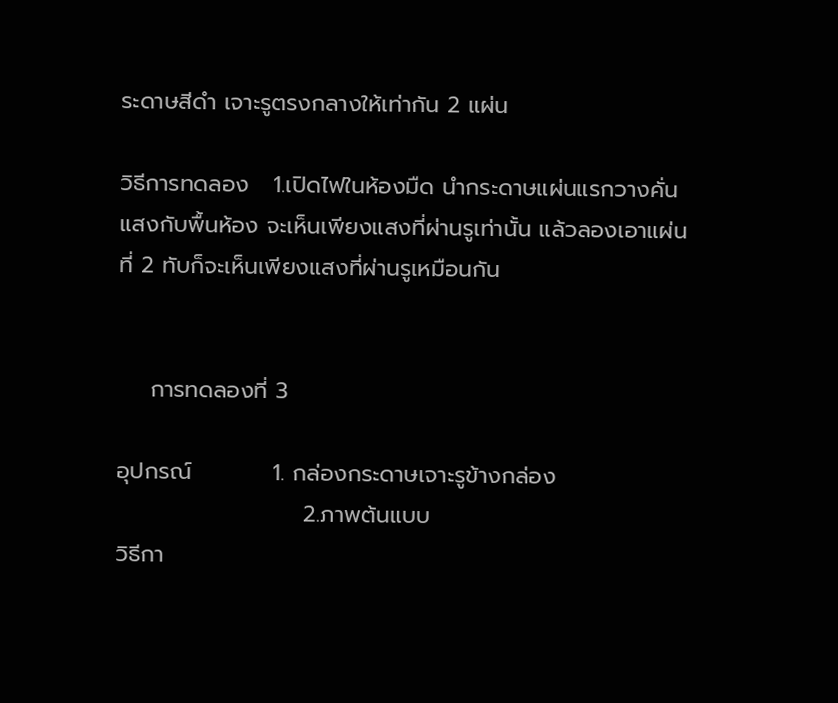ระดาษสีดำ เจาะรูตรงกลางให้เท่ากัน 2 แผ่น

วิธีการทดลอง   1.เปิดไฟในห้องมืด นำกระดาษแผ่นแรกวางคั่นแสงกับพื้นห้อง จะเห็นเพียงแสงที่ผ่านรูเท่านั้น แล้วลองเอาแผ่นที่ 2 ทับก็จะเห็นเพียงแสงที่ผ่านรูเหมือนกัน


    การทดลองที่ 3

อุปกรณ์          1. กล่องกระดาษเจาะรูข้างกล่อง
                       2.ภาพต้นแบบ
วิธีกา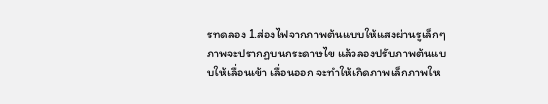รทดลอง 1.ส่องไฟจากภาพต้นแบบให้แสงผ่านรูเล็กๆ ภาพจะปรากฏบนกระดาษไข แล้วลองปรับภาพต้นแบบให้เลื่อนเข้า เลื่อนออก จะทำให้เกิดภาพเล็กภาพให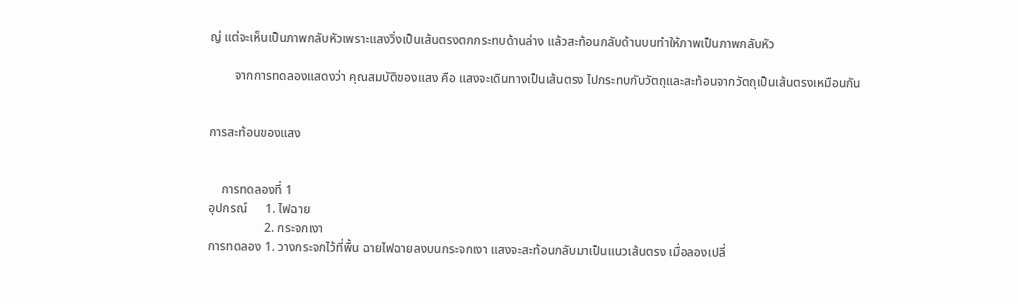ญ่ แต่จะเห็นเป็นภาพกลับหัวเพราะแสงวิ่งเป็นเส้นตรงตกกระทบด้านล่าง แล้วสะท้อนกลับด้านบนทำให้ภาพเป็นภาพกลับหัว

        จากการทดลองแสดงว่า คุณสมบัติของแสง คือ แสงจะเดินทางเป็นเส้นตรง ไปกระทบกับวัตถุและสะท้อนจากวัตถุเป็นเส้นตรงเหมือนกัน


การสะท้อนของแสง


    การทดลองที่ 1
อุปกรณ์      1. ไฟฉาย
                  2. กระจกเงา
การทดลอง 1. วางกระจกไว้ที่พื้น ฉายไฟฉายลงบนกระจกเงา แสงจะสะท้อนกลับมาเป็นแนวเส้นตรง เมื่อลองเปลี่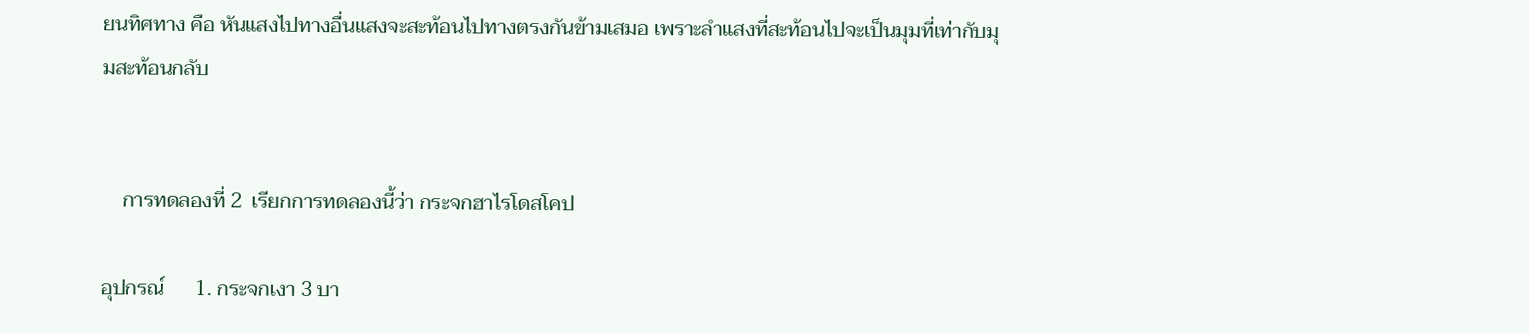ยนทิศทาง คือ หันแสงไปทางอื่นแสงจะสะท้อนไปทางตรงกันข้ามเสมอ เพราะลำแสงที่สะท้อนไปจะเป็นมุมที่เท่ากับมุมสะท้อนกลับ


    การทดลองที่ 2  เรียกการทดลองนี้ว่า กระจกฮาไรโดสโคป

อุปกรณ์      1. กระจกเงา 3 บา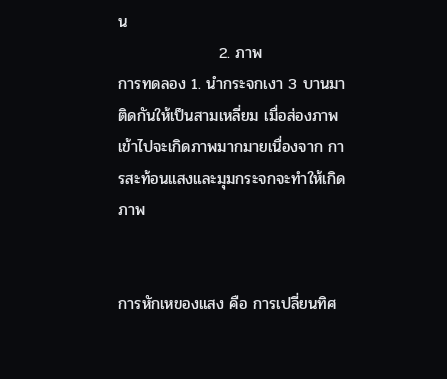น
                  2. ภาพ
การทดลอง 1. นำกระจกเงา 3 บานมาติดกันให้เป็นสามเหลี่ยม เมื่อส่องภาพเข้าไปจะเกิดภาพมากมายเนื่องจาก การสะท้อนแสงและมุมกระจกจะทำให้เกิดภาพ


การหักเหของแสง คือ การเปลี่ยนทิศ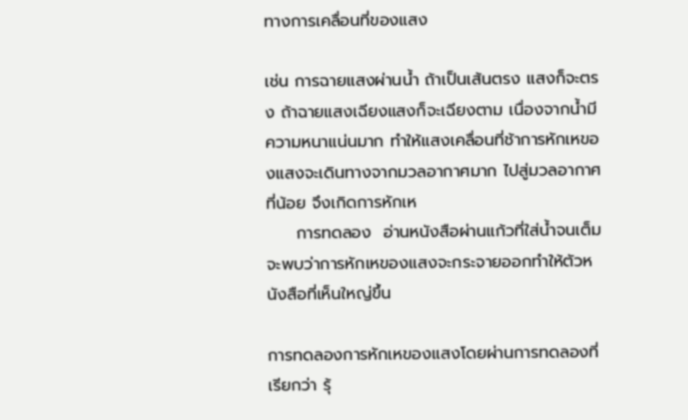ทางการเคลื่อนที่ของแสง

เช่น การฉายแสงผ่านน้ำ ถ้าเป็นเส้นตรง แสงก็จะตรง ถ้าฉายแสงเฉียงแสงก็จะเฉียงตาม เนื่องจากน้ำมีความหนาแน่นมาก ทำให้แสงเคลื่อนที่ช้าการหักเหของแสงจะเดินทางจากมวลอากาศมาก ไปสู่มวลอากาศที่น้อย จึงเกิดการหักเห
     การทดลอง  อ่านหนังสือผ่านแก้วที่ใส่น้ำจนเต็ม จะพบว่าการหักเหของแสงจะกระจายออกทำให้ตัวหนังสือที่เห็นใหญ่ขึ้น

การทดลองการหักเหของแสงโดยผ่านการทดลองที่เรียกว่า รุ้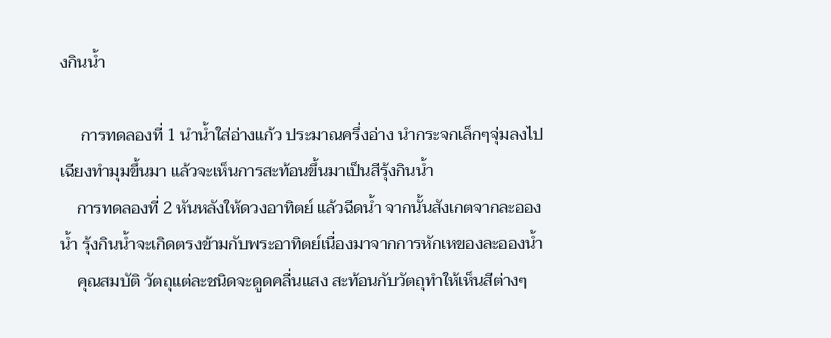งกินน้ำ

     การทดลองที่ 1 นำน้ำใส่อ่างแก้ว ประมาณครึ่งอ่าง นำกระจกเล็กๆจุ่มลงไปเฉียงทำมุมขึ้นมา แล้วจะเห็นการสะท้อนขึ้นมาเป็นสีรุ้งกินน้ำ
    การทดลองที่ 2 หันหลังให้ดวงอาทิตย์ แล้วฉีดน้ำ จากนั้นสังเกตจากละอองน้ำ รุ้งกินน้ำจะเกิดตรงข้ามกับพระอาทิตย์เนื่องมาจากการหักเหของละอองน้ำ
    คุณสมบัติ วัตถุแต่ละชนิดจะดูดคลื่นแสง สะท้อนกับวัตถุทำให้เห็นสีต่างๆ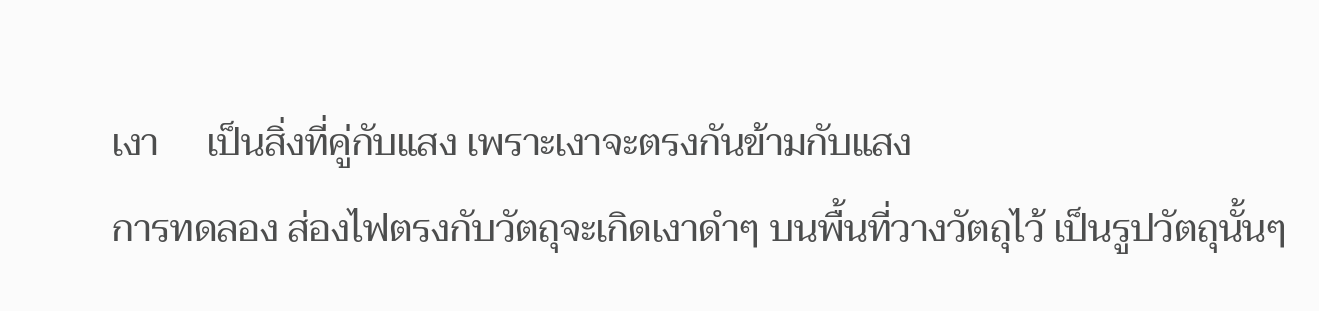เงา     เป็นสิ่งที่คู่กับแสง เพราะเงาจะตรงกันข้ามกับแสง
การทดลอง ส่องไฟตรงกับวัตถุจะเกิดเงาดำๆ บนพื้นที่วางวัตถุไว้ เป็นรูปวัตถุนั้นๆ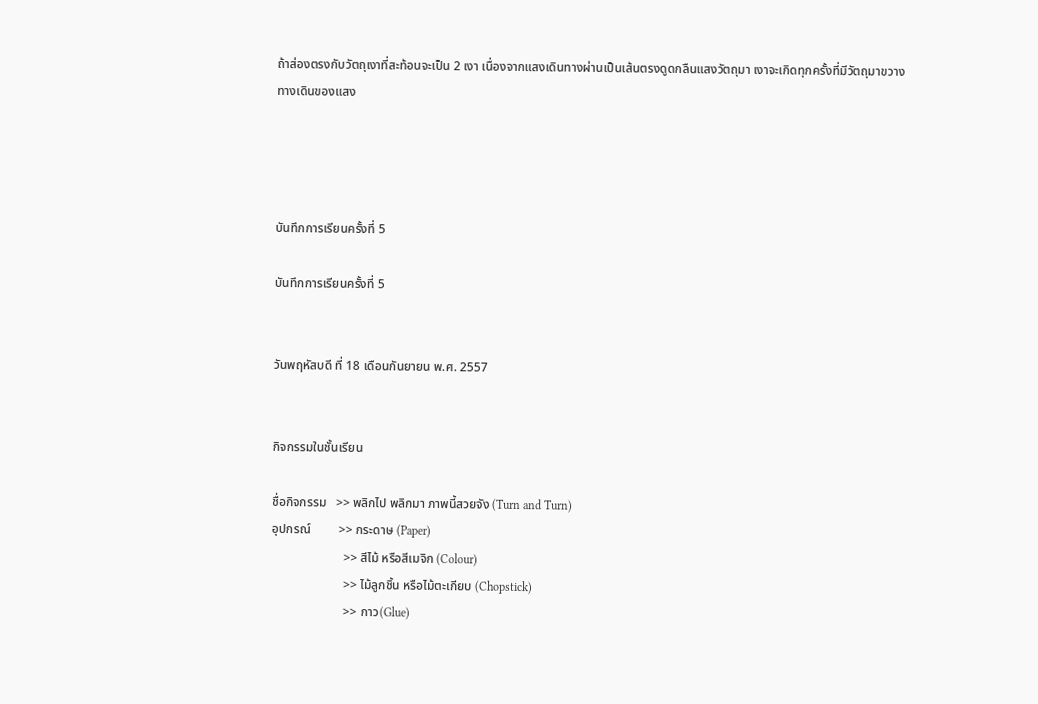ถ้าส่องตรงกับวัตถุเงาที่สะท้อนจะเป็น 2 เงา เนื่องจากแสงเดินทางผ่านเป็นเส้นตรงดูดกลืนแสงวัตถุมา เงาจะเกิดทุกครั้งที่มีวัตถุมาขวางทางเดินของแสง




บันทึกการเรียนครั้งที่ 5

บันทึกการเรียนครั้งที่ 5


วันพฤหัสบดี ที่ 18 เดือนกันยายน พ.ศ. 2557


กิจกรรมในชั้นเรียน

ชื่อกิจกรรม   >> พลิกไป พลิกมา ภาพนี้สวยจัง (Turn and Turn)
อุปกรณ์         >> กระดาษ (Paper)
                       >> สีไม้ หรือสีเมจิก (Colour)
                       >> ไม้ลูกชิ้น หรือไม้ตะเกียบ (Chopstick)
                       >> กาว(Glue)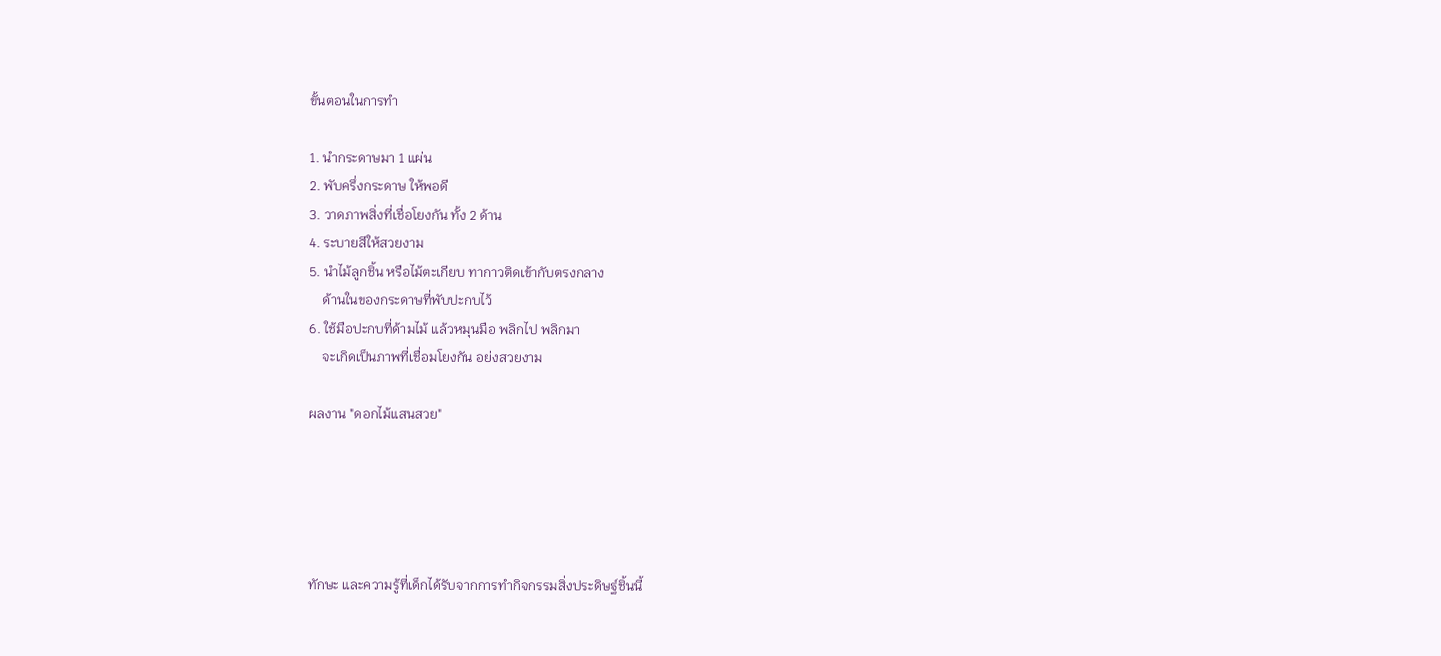ขั้นตอนในการทำ

1. นำกระดาษมา 1 แผ่น
2. พับครึ่งกระดาษ ให้พอดี
3. วาดภาพสิ่งที่เชื่อโยงกัน ทั้ง 2 ด้าน
4. ระบายสีให้สวยงาม
5. นำไม้ลูกชิ้น หรือไม้ตะเกียบ ทากาวติดเข้ากับตรงกลาง
    ด้านในของกระดาษที่พับปะกบไว้
6. ใช้มือปะกบที่ด้ามไม้ แล้วหมุนมือ พลิกไป พลิกมา
    จะเกิดเป็นภาพที่เชื่อมโยงกัน อย่งสวยงาม

ผลงาน "ดอกไม้แสนสวย"





ทักษะ และความรู้ที่เด็กได้รับจากการทำกิจกรรมสิ่งประดิษฐ์ชิ้นนี้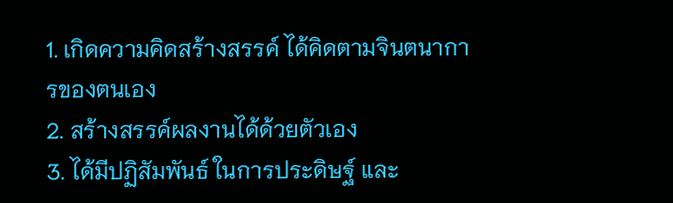1. เกิดความคิดสร้างสรรค์ ได้คิดตามจินตนาการของตนเอง
2. สร้างสรรค์ผลงานได้ด้วยตัวเอง
3. ได้มีปฏิสัมพันธ์ ในการประดิษฐ์ และ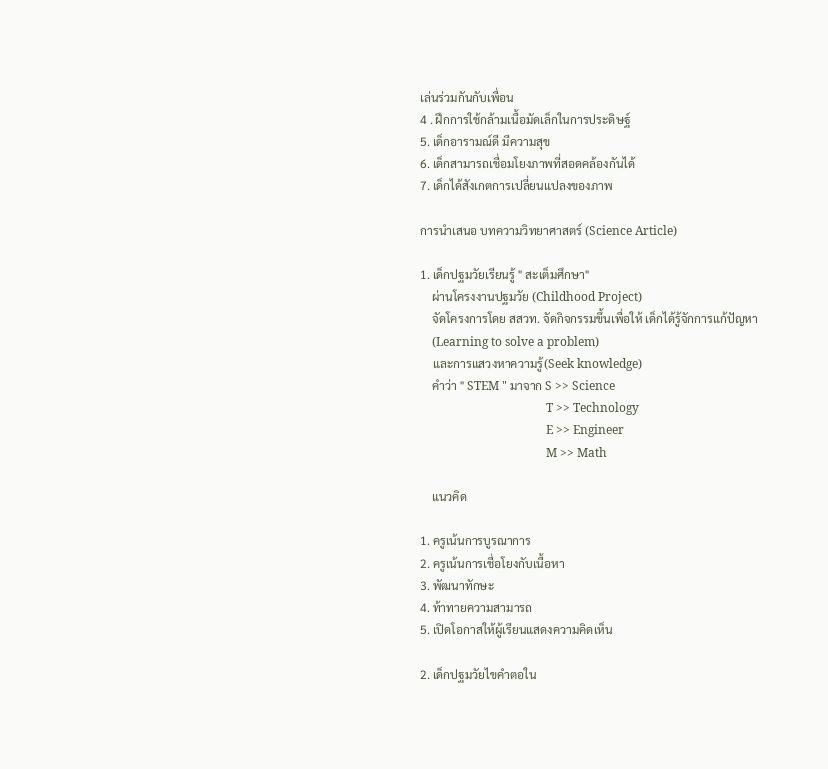เล่นร่วมกันกับเพื่อน
4 . ฝึกการใช้กล้ามเนื้อมัดเล็กในการประดิษฐ์
5. เด็กอารามณ์ดี มีความสุข
6. เด็กสามารถเชื่อมโยงภาพที่สอดคล้องกันได้
7. เด็กได้สังเกตการเปลี่ยนแปลงของภาพ

การนำเสนอ บทความวิทยาศาสตร์ (Science Article)

1. เด็กปฐมวัยเรียนรู้ " สะเต็มศึกษา"
    ผ่านโครงงานปฐมวัย (Childhood Project)
    จัดโครงการโดย สสวท. จัดกิจกรรมขึ้นเพื่อให้ เด็กได้รู้จักการแก้ปัญหา
    (Learning to solve a problem)
    และการแสวงหาความรู้(Seek knowledge)
    คำว่า " STEM " มาจาก S >> Science
                                          T >> Technology
                                          E >> Engineer
                                          M >> Math

    แนวคิด

1. ครูเน้นการบูรณาการ
2. ครูเน้นการเชื่อโยงกับเนื้อหา
3. พัฒนาทักษะ
4. ท้าทายความสามารถ
5. เปิดโอกาสให้ผู้เรียนแสดงความคิดเห็น

2. เด็กปฐมวัยไขคำตอใน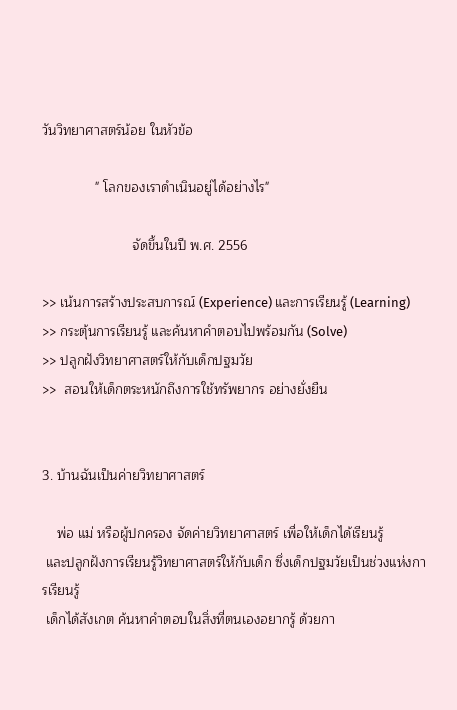วันวิทยาศาสตร์น้อย ในหัวข้อ

              " โลกของเราดำเนินอยู่ได้อย่างไร"

                        จัดขึ้นในปี พ.ศ. 2556

>> เน้นการสร้างประสบการณ์ (Experience) และการเรียนรู้ (Learning)
>> กระตุ้นการเรียนรู้ และค้นหาคำตอบไปพร้อมกัน (Solve)
>> ปลูกฝังวิทยาศาสตร์ให้กับเด็กปฐมวัย
>>  สอนให้เด็กตระหนักถึงการใช้ทรัพยากร อย่างยั่งยืน


3. บ้านฉันเป็นค่ายวิทยาศาสตร์

    พ่อ แม่ หรือผู้ปกครอง จัดค่ายวิทยาศาสตร์ เพื่อให้เด็กได้เรียนรู้
 และปลูกฝังการเรียนรู้วิทยาศาสตร์ให้กับเด็ก ซึ่งเด็กปฐมวัยเป็นช่วงแห่งการเรียนรู้
 เด็กได้สังเกต ค้นหาคำตอบในสิ่งที่ตนเองอยากรู้ ด้วยกา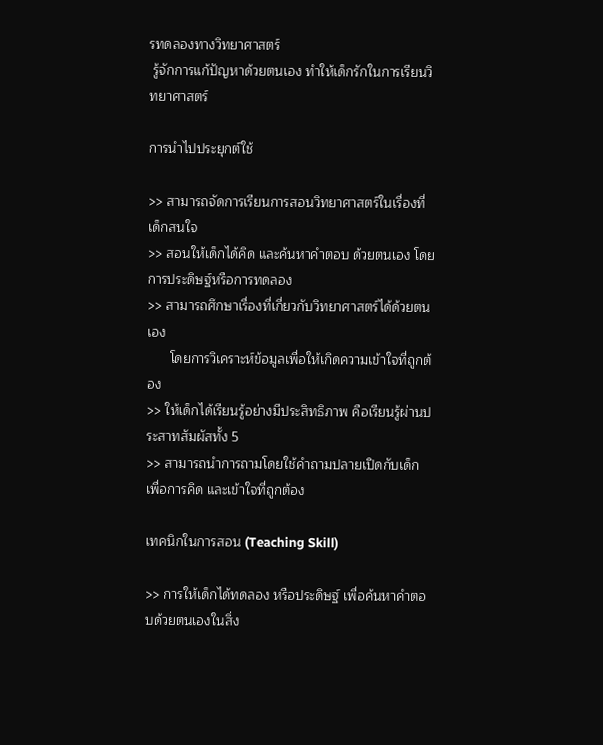รทดลองทางวิทยาศาสตร์
 รู้จักการแก้ปัญหาด้วยตนเอง ทำให้เด็กรักในการเรียนวิทยาศาสตร์

การนำไปประยุกต์ใช้

>> สามารถจัดการเรียนการสอนวิทยาศาสตร์ในเรื่องที่เด็กสนใจ
>> สอนให้เด็กได้คิด และค้นหาคำตอบ ด้วยตนเอง โดยการประดิษฐ์หรือการทดลอง
>> สามารถศึกษาเรื่องที่เกี่ยวกับวิทยาศาสตร์ได้ด้วยตนเอง
      โดยการวิเคราะห์ข้อมูลเพื่อให้เกิดความเข้าใจที่ถูกต้อง
>> ให้เด็กได้เรียนรู้อย่างมีประสิทธิภาพ คือเรียนรู้ผ่านประสาทสัมผัสทั้ง 5
>> สามารถนำการถามโดยใช้คำถามปลายเปิดกับเด็ก เพื่อการคิด และเข้าใจที่ถูกต้อง

เทคนิกในการสอน (Teaching Skill)

>> การให้เด็กได้ทดลอง หรือประดิษฐ์ เพื่อค้นหาคำตอบด้วยตนเองในสิ่ง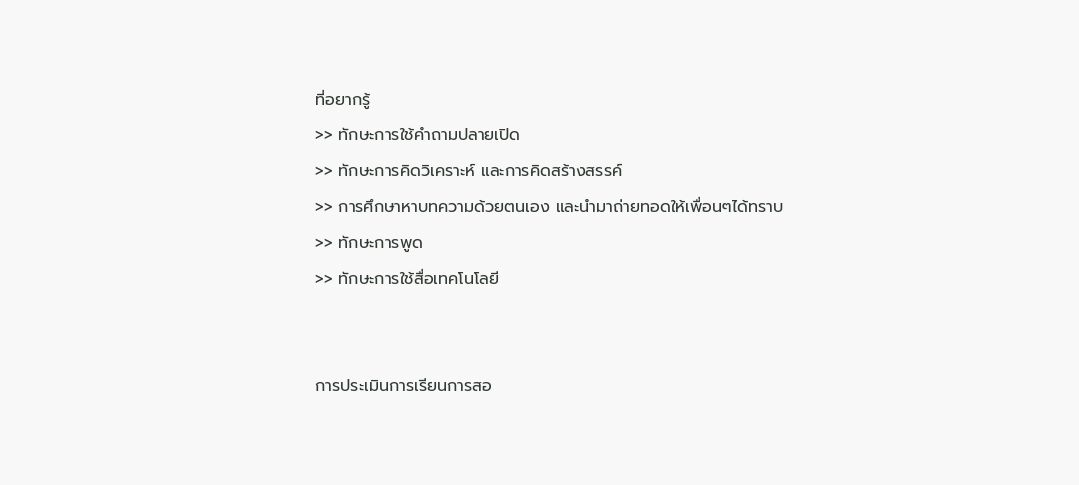ที่อยากรู้
>> ทักษะการใช้คำถามปลายเปิด
>> ทักษะการคิดวิเคราะห์ และการคิดสร้างสรรค์
>> การศึกษาหาบทความด้วยตนเอง และนำมาถ่ายทอดให้เพื่อนๆได้ทราบ
>> ทักษะการพูด
>> ทักษะการใช้สื่อเทคโนโลยี


การประเมินการเรียนการสอ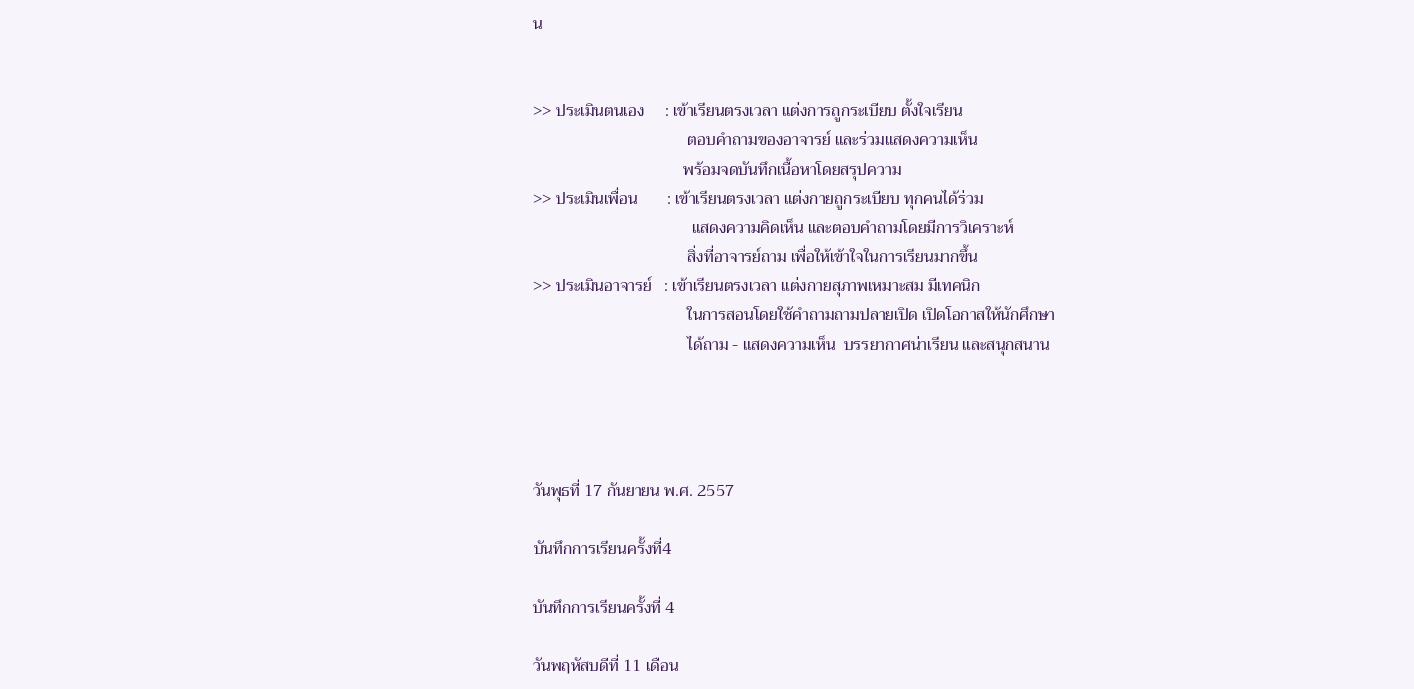น


>> ประเมินตนเอง     : เข้าเรียนตรงเวลา แต่งการถูกระเบียบ ตั้งใจเรียน
                                     ตอบคำถามของอาจารย์ และร่วมแสดงความเห็น
                                    พร้อมจดบันทึกเนื้อหาโดยสรุปความ
>> ประเมินเพื่อน       : เข้าเรียนตรงเวลา แต่งกายถูกระเบียบ ทุกคนได้ร่วม
                                      แสดงความคิดเห็น และตอบคำถามโดยมีการวิเคราะห์
                                     สิ่งที่อาจารย์ถาม เพื่อให้เข้าใจในการเรียนมากขึ้น
>> ประเมินอาจารย์   : เข้าเรียนตรงเวลา แต่งกายสุภาพเหมาะสม มีเทคนิก
                                     ในการสอนโดยใช้คำถามถามปลายเปิด เปิดโอกาสให้นักศึกษา
                                     ได้ถาม - แสดงความเห็น  บรรยากาศน่าเรียน และสนุกสนาน




วันพุธที่ 17 กันยายน พ.ศ. 2557

บันทึกการเรียนครั้งที่4

บันทึกการเรียนครั้งที่ 4

วันพฤหัสบดีที่ 11 เดือน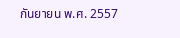กันยายน พ.ศ. 2557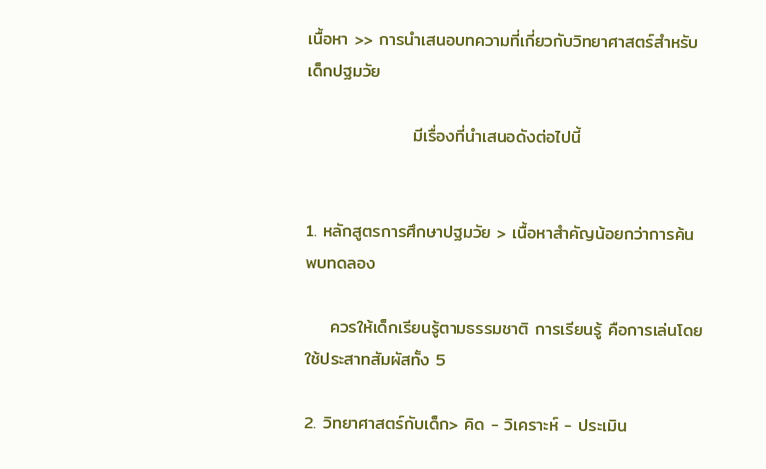เนื้อหา >> การนำเสนอบทความที่เกี่ยวกับวิทยาศาสตร์สำหรับเด็กปฐมวัย

                 มีเรื่องที่นำเสนอดังต่อไปนี้


1. หลักสูตรการศึกษาปฐมวัย > เนื้อหาสำคัญน้อยกว่าการค้นพบทดลอง

    ควรให้เด็กเรียนรู้ตามธรรมชาติ การเรียนรู้ คือการเล่นโดยใช้ประสาทสัมผัสทั้ง 5

2. วิทยาศาสตร์กับเด็ก> คิด - วิเคราะห์ - ประเมิน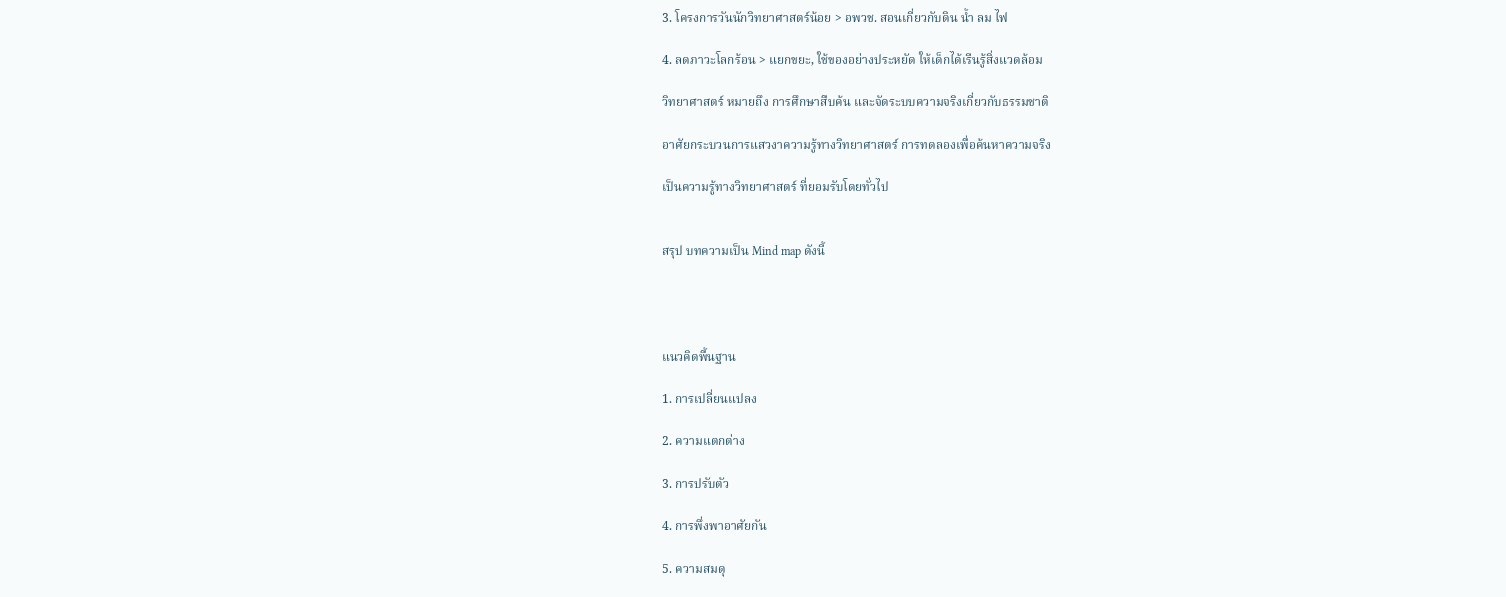3. โครงการวันนักวิทยาศาสตร์น้อย > อพวช. สอนเกี่ยวกับดิน น้ำ ลม ไฟ

4. ลดภาวะโลกร้อน > แยกขยะ, ใช้ของอย่างประหยัด ให้เด็กได้เรีนรู้สิ่งแวดล้อม

วิทยาศาสตร์ หมายถึง การศึกษาสืบค้น และจัดระบบความจริงเกี่ยวกับธรรมชาติ

อาศัยกระบวนการแสวงาความรู้ทางวิทยาศาสตร์ การทดลองเพื่อค้นหาความจริง

เป็นความรู้ทางวิทยาศาสตร์ ที่ยอมรับโดยทั่วไป


สรุป บทความเป็น Mind map ดังนี้




แนวคิดพื้นฐาน

1. การเปลี่ยนแปลง

2. ความแตกต่าง

3. การปรับตัว

4. การพึ่งพาอาศัยกัน

5. ความสมดุ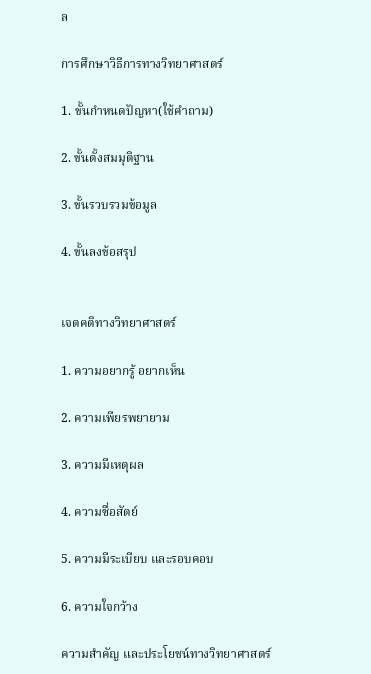ล

การศึกษาวิธีการทางวิทยาศาสตร์

1. ขั้นกำหนดปัญหา(ใช้คำถาม)

2. ขั้นตั้งสมมุติฐาน

3. ขั้นรวบรวมข้อมูล

4. ขั้นลงข้อสรุป


เจตคติทางวิทยาศาสตร์

1. ความอยากรู้ อยากเห็น

2. ความเพียรพยายาม

3. ความมีเหตุผล

4. ความซื่อสัตย์

5. ความมีระเบียบ และรอบคอบ

6. ความใจกว้าง

ความสำคัญ และประโยชน์ทางวิทยาศาสตร์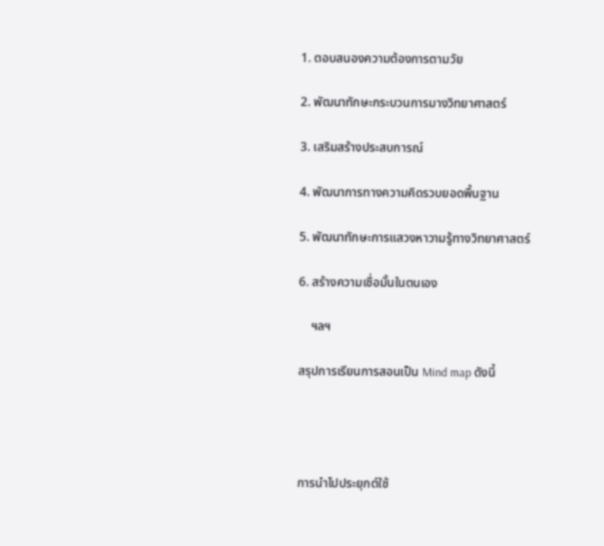1. ตอบสนองความต้องการตามวัย

2. พัฒนาทักษะกระบวนการมางวิทยาศาสตร์

3. เสริมสร้างประสบการณ์

4. พัฒนาการทางความคิดรวบยอดพื้นฐาน

5. พัฒนาทักษะการแสวงหาวามรู้ทางวิทยาศาสตร์

6. สร้างความเชื่อมั้นในตนเอง

    ฯลฯ

สรุปการเรียนการสอนเป็น Mind map ดังนี้




การนำไปประยุกต์ใช้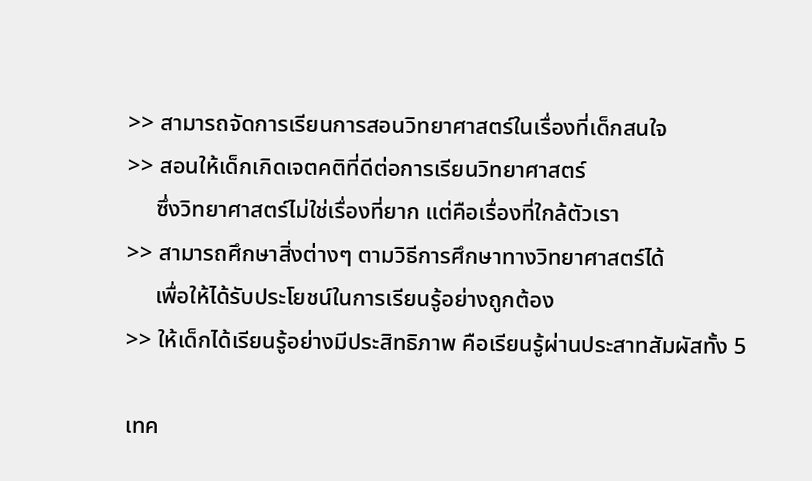>> สามารถจัดการเรียนการสอนวิทยาศาสตร์ในเรื่องที่เด็กสนใจ
>> สอนให้เด็กเกิดเจตคติที่ดีต่อการเรียนวิทยาศาสตร์
     ซึ่งวิทยาศาสตร์ไม่ใช่เรื่องที่ยาก แต่คือเรื่องที่ใกล้ตัวเรา
>> สามารถศึกษาสิ่งต่างๆ ตามวิธีการศึกษาทางวิทยาศาสตร์ได้
     เพื่อให้ได้รับประโยชน์ในการเรียนรู้อย่างถูกต้อง
>> ให้เด็กได้เรียนรู้อย่างมีประสิทธิภาพ คือเรียนรู้ผ่านประสาทสัมผัสทั้ง 5

เทค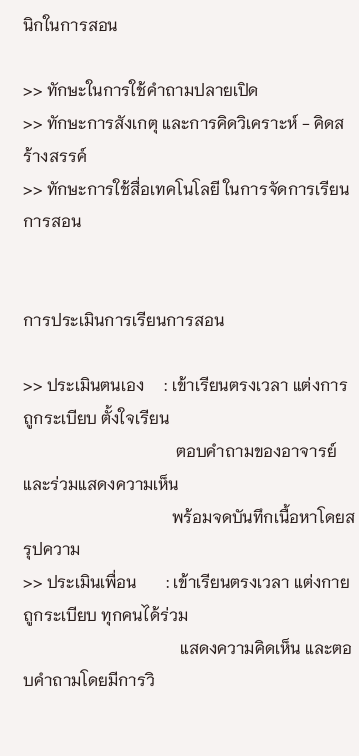นิกในการสอน

>> ทักษะในการใช้คำถามปลายเปิด
>> ทักษะการสังเกตุ และการคิดวิเคราะห์ - คิดสร้างสรรค์
>> ทักษะการใช้สื่อเทคโนโลยี ในการจัดการเรียนการสอน


การประเมินการเรียนการสอน

>> ประเมินตนเอง     : เข้าเรียนตรงเวลา แต่งการถูกระเบียบ ตั้งใจเรียน
                                     ตอบคำถามของอาจารย์ และร่วมแสดงความเห็น
                                    พร้อมจดบันทึกเนื้อหาโดยสรุปความ
>> ประเมินเพื่อน       : เข้าเรียนตรงเวลา แต่งกายถูกระเบียบ ทุกคนได้ร่วม
                                      แสดงความคิดเห็น และตอบคำถามโดยมีการวิ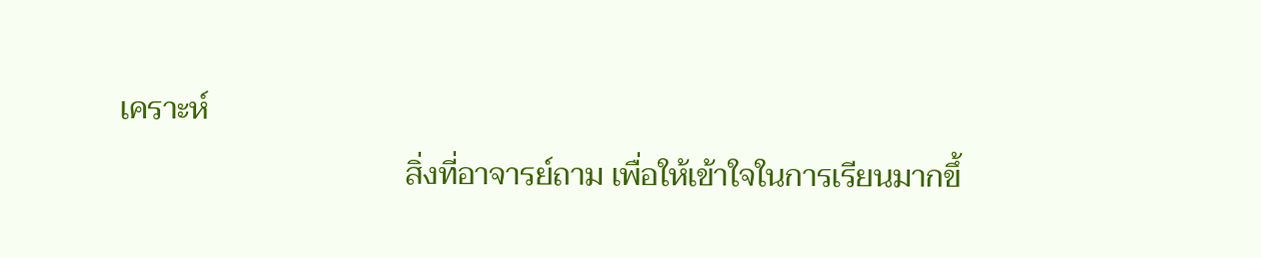เคราะห์
                                     สิ่งที่อาจารย์ถาม เพื่อให้เข้าใจในการเรียนมากขึ้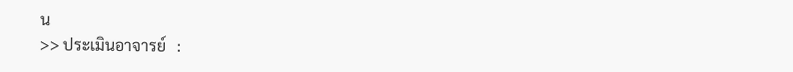น
>> ประเมินอาจารย์   :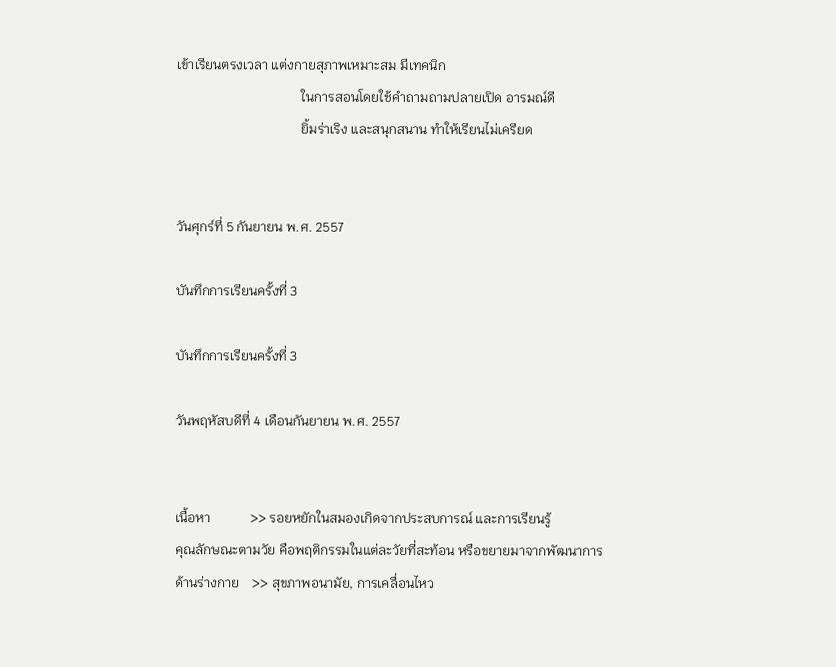เข้าเรียนตรงเวลา แต่งกายสุภาพเหมาะสม มีเทคนิก
                                     ในการสอนโดยใช้คำถามถามปลายเปิด อารมณ์ดี
                                     ยิ้มร่าเริง และสนุกสนาน ทำให้เรียนไม่เครียด


วันศุกร์ที่ 5 กันยายน พ.ศ. 2557

บันทึกการเรียนครั้งที่ 3

บันทึกการเรียนครั้งที่ 3

วันพฤหัสบดีที่ 4 เดือนกันยายน พ.ศ. 2557


เนื้อหา            >> รอยหยักในสมองเกิดจากประสบการณ์ และการเรียนรู้
คุณลักษณะตามวัย คือพฤติกรรมในแต่ละวัยที่สะท้อน หรือขยายมาจากพัฒนาการ
ด้านร่างกาย    >> สุขภาพอนามัย, การเคลื่อนไหว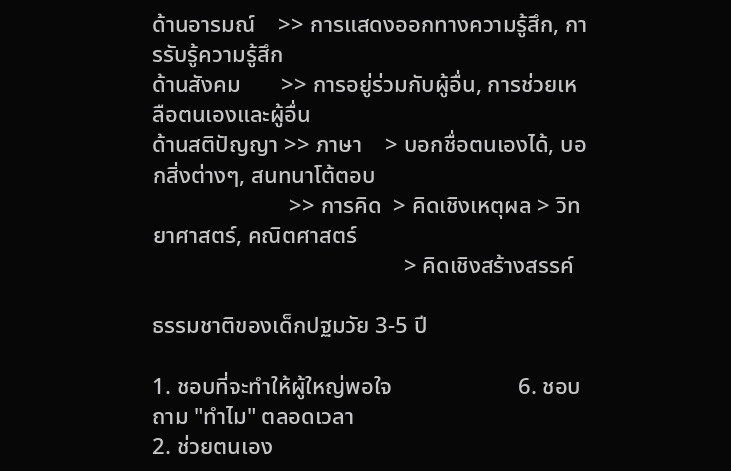ด้านอารมณ์    >> การแสดงออกทางความรู้สึก, การรับรู้ความรู้สึก
ด้านสังคม       >> การอยู่ร่วมกับผู้อื่น, การช่วยเหลือตนเองและผู้อื่น
ด้านสติปัญญา >> ภาษา    > บอกชื่อตนเองได้, บอกสิ่งต่างๆ, สนทนาโต้ตอบ
                        >> การคิด  > คิดเชิงเหตุผล > วิทยาศาสตร์, คณิตศาสตร์
                                            > คิดเชิงสร้างสรรค์

ธรรมชาติของเด็กปฐมวัย 3-5 ปี

1. ชอบที่จะทำให้ผู้ใหญ่พอใจ                      6. ชอบถาม "ทำไม" ตลอดเวลา
2. ช่วยตนเอง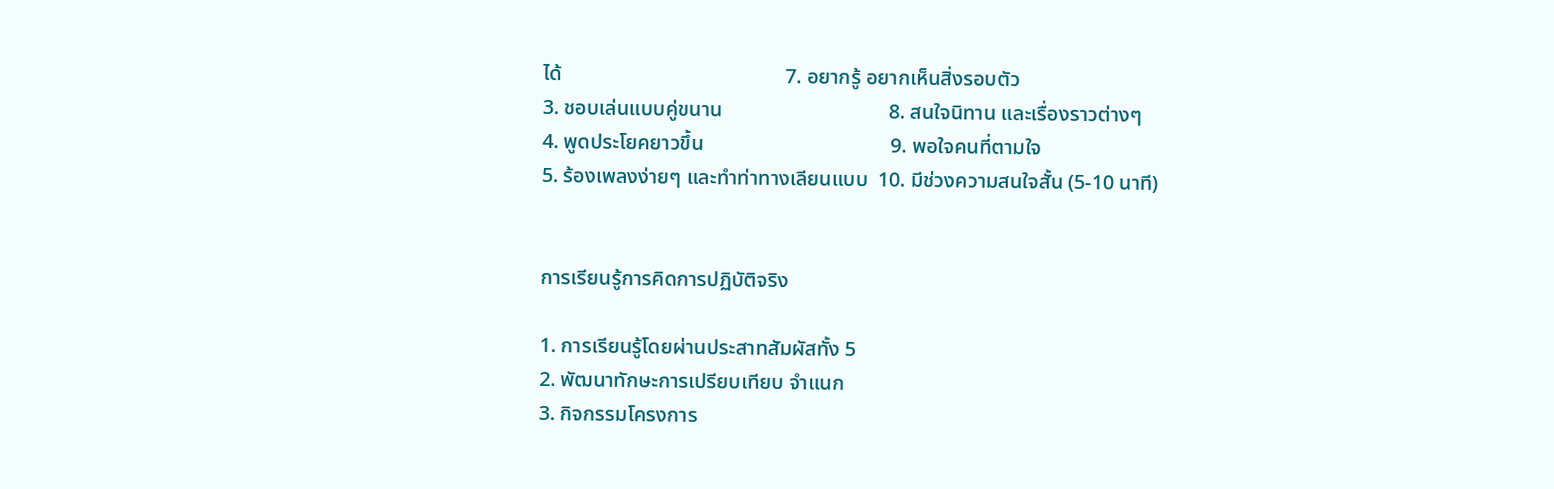ได้                                           7. อยากรู้ อยากเห็นสิ่งรอบตัว
3. ชอบเล่นแบบคู่ขนาน                                8. สนใจนิทาน และเรื่องราวต่างๆ
4. พูดประโยคยาวขึ้น                                    9. พอใจคนที่ตามใจ
5. ร้องเพลงง่ายๆ และทำท่าทางเลียนแบบ  10. มีช่วงความสนใจสั้น (5-10 นาที)


การเรียนรู้การคิดการปฏิบัติจริง

1. การเรียนรู้โดยผ่านประสาทสัมผัสทั้ง 5
2. พัฒนาทักษะการเปรียบเทียบ จำแนก
3. กิจกรรมโครงการ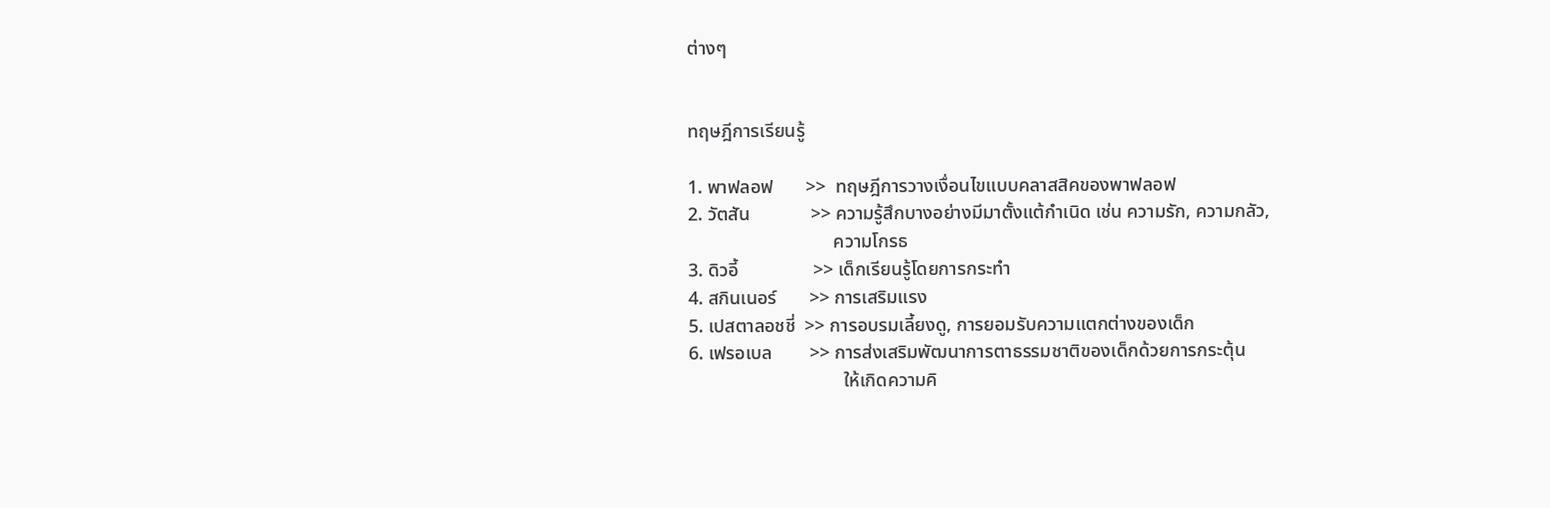ต่างๆ


ทฤษฎีการเรียนรู้

1. พาฟลอฟ       >>  ทฤษฎีการวางเงื่อนไขแบบคลาสสิคของพาฟลอฟ
2. วัตสัน             >> ความรู้สึกบางอย่างมีมาตั้งแต้กำเนิด เช่น ความรัก, ความกลัว,
                               ความโกรธ
3. ดิวอี้                >> เด็กเรียนรู้โดยการกระทำ
4. สกินเนอร์       >> การเสริมแรง
5. เปสตาลอชชี่  >> การอบรมเลี้ยงดู, การยอมรับความแตกต่างของเด็ก
6. เฟรอเบล        >> การส่งเสริมพัฒนาการตาธรรมชาติของเด็กด้วยการกระตุ้น
                                 ให้เกิดความคิ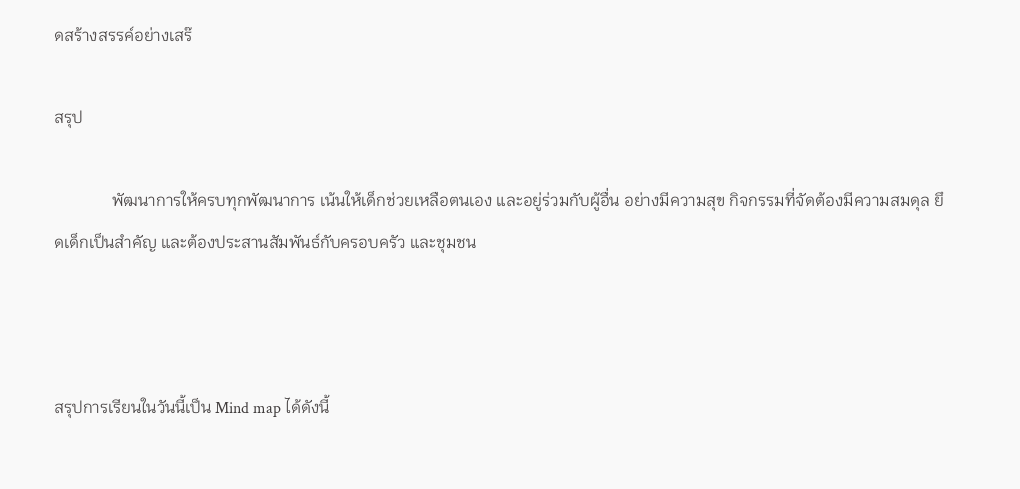ดสร้างสรรค์อย่างเสร๊

สรุป

              พัฒนาการให้ครบทุกพัฒนาการ เน้นให้เด็กช่วยเหลือตนเอง และอยู่ร่วมกับผู้อื่น อย่างมีความสุข กิจกรรมที่จัดต้องมีความสมดุล ยึดเด็กเป็นสำคัญ และต้องประสานสัมพันธ์กับครอบครัว และชุมชน



สรุปการเรียนในวันนี้เป็น Mind map ได้ดังนี้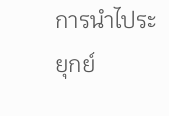การนำไประยุกย์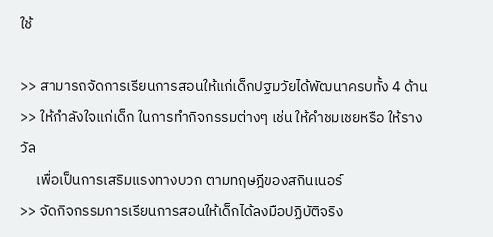ใช้

>> สามารถจัดการเรียนการสอนให้แก่เด็กปฐมวัยได้พัฒนาครบทั้ง 4 ด้าน
>> ให้กำลังใจแก่เด็ก ในการทำกิจกรรมต่างๆ เช่น ให้คำชมเชยหรือ ให้รางวัล
     เพื่อเป็นการเสริมแรงทางบวก ตามทฤษฎีของสกินเนอร์
>> จัดกิจกรรมการเรียนการสอนให้เด็กได้ลงมือปฏิบัติจริง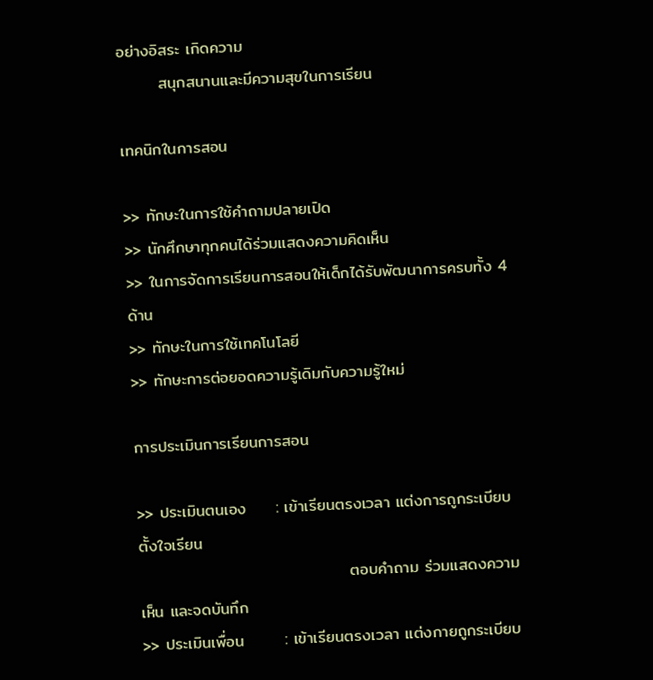อย่างอิสระ เกิดความ
       สนุกสนานและมีความสุขในการเรียน

เทคนิกในการสอน

>> ทักษะในการใช้คำถามปลายเปิด
>> นักศึกษาทุกคนได้ร่วมแสดงความคิดเห็น
>> ในการจัดการเรียนการสอนให้เด็กได้รับพัฒนาการครบทั้ง 4 ด้าน
>> ทักษะในการใช้เทคโนโลยี
>> ทักษะการต่อยอดความรู้เดิมกับความรู้ใหม่

การประเมินการเรียนการสอน

>> ประเมินตนเอง     : เข้าเรียนตรงเวลา แต่งการถูกระเบียบ ตั้งใจเรียน
                                    ตอบคำถาม ร่วมแสดงความเห็น และจดบันทึก
>> ประเมินเพื่อน       : เข้าเรียนตรงเวลา แต่งกายถูกระเบียบ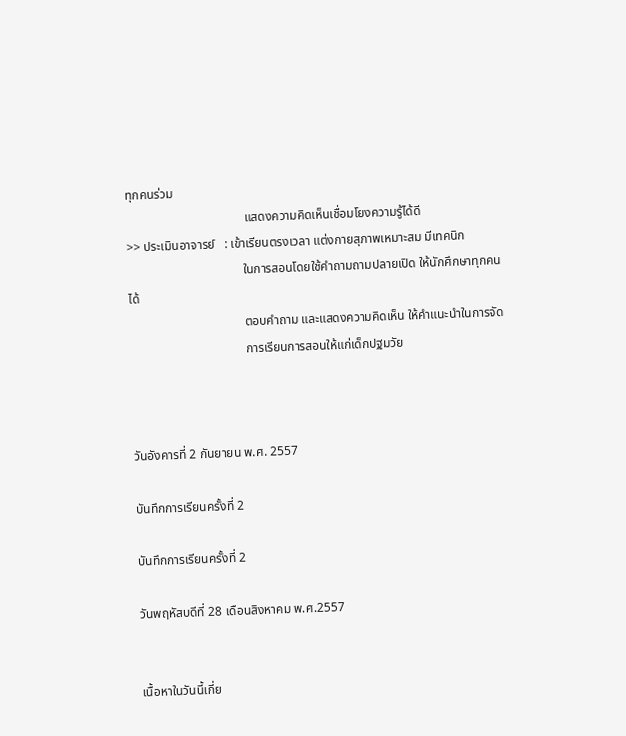ทุกคนร่วม
                                      แสดงความคิดเห็นเชื่อมโยงความรู้ได้ดี
>> ประเมินอาจารย์   : เข้าเรียนตรงเวลา แต่งกายสุภาพเหมาะสม มีเทคนิก
                                     ในการสอนโดยใช้คำถามถามปลายเปิด ให้นักศึกษาทุกคนได้
                                     ตอบคำถาม และแสดงความคิดเห็น ให้คำแนะนำในการจัด
                                     การเรียนการสอนให้แก่เด็กปฐมวัย



วันอังคารที่ 2 กันยายน พ.ศ. 2557

บันทึกการเรียนครั้งที่ 2

บันทึกการเรียนครั้งที่ 2

วันพฤหัสบดีที่ 28 เดือนสิงหาคม พ.ศ.2557


เนื้อหาในวันนี้เกี่ย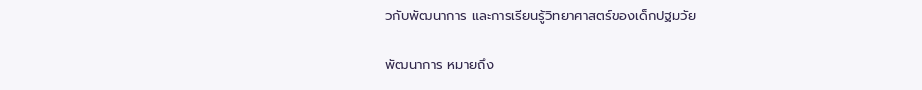วกับพัฒนาการ และการเรียนรู้วิทยาศาสตร์ของเด็กปฐมวัย

พัฒนาการ หมายถึง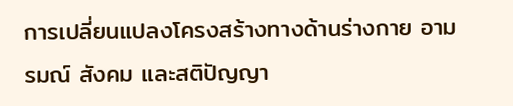การเปลี่ยนแปลงโครงสร้างทางด้านร่างกาย อามรมณ์ สังคม และสติปัญญา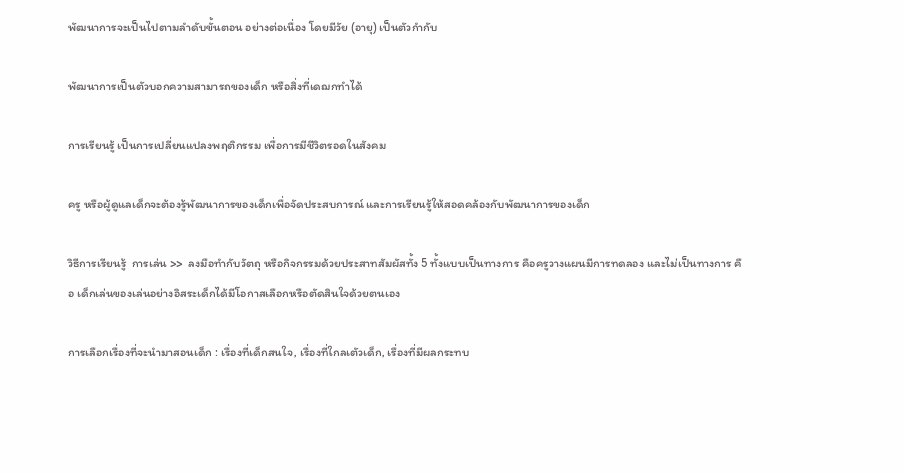พัฒนาการจะเป็นไปตามลำดับขั้นตอน อย่างต่อเนื่อง โดยมีวัย (อายุ) เป็นตัวกำกับ

พัฒนาการเป็นตัวบอกความสามารถของเด็ก หรือสิ่งที่เดฌกทำได้

การเรียนรู้ เป็นการเปลี่ยนแปลงพฤติกรรม เพื่อการมีชีวิตรอดในสังคม

ครู หรือผู้ดูแลเด็กจะต้องรู้พัฒนาการของเด็กเพื่อจัดประสบการณ์ และการเรียนรู้ให้สอดคล้องกับพัฒนาการของเด็ก

วิธีการเรียนรู้  การเล่น >>  ลงมือทำกับวัตถุ หรือกิจกรรมด้วยประสาทสัมผัสทั้ง 5 ทั้งแบบเป็นทางการ คือครูวางแผนมีการทดลอง และไม่เป็นทางการ คือ เด็กเล่นของเล่นอย่างอิสระเด็กได้มีโอกาสเลือกหรือตัดสินใจด้วยตนเอง

การเลือกเรื่องที่จะนำมาสอนเด็ก : เรื่องที่เด็กสนใจ, เรื่องที่ใกลเตัวเด็ก, เรื่องที่มีผลกระทบ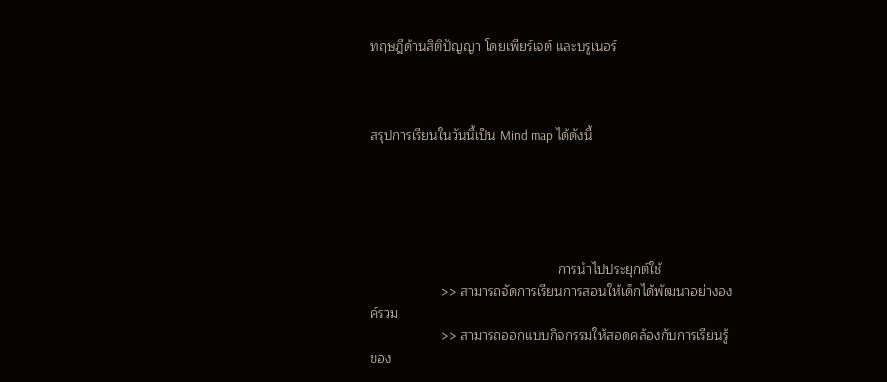ทฤษฎีด้านสิติปัญญา โดยเพียร์เจต์ และบรูเนอร์



สรุปการเรียนในวันนี้เป็น Mind map ได้ดังนี้





                                                  การนำไปประยุกต์ใช้
                   >> สามารถจัดการเรียนการสอนให้เด็กได้พัฒนาอย่างองค์รวม
                   >> สามารถออกแบบกิจกรรมให้สอดคล้องกับการเรียนรู้ของ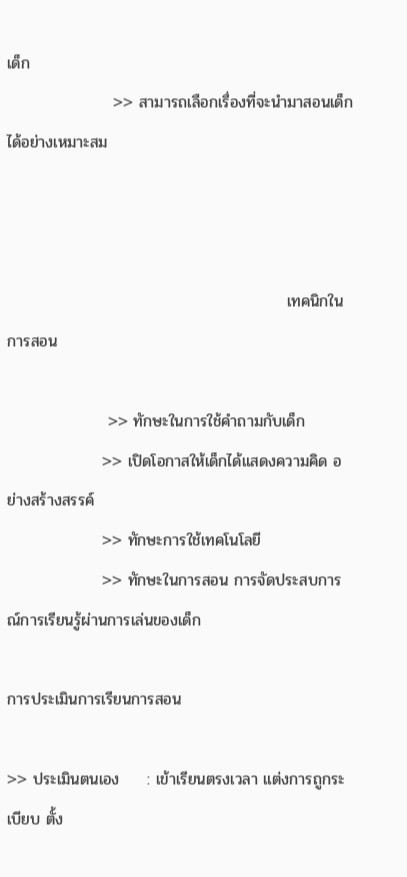เด็ก
                   >> สามารถเลือกเรื่องที่จะนำมาสอนเด็กได้อย่างเหมาะสม



                                                  เทคนิกในการสอน

                  >> ทักษะในการใช้คำถามกับเด็ก
                 >> เปิดโอกาสให้เด็กได้แสดงความคิด อย่างสร้างสรรค์
                 >> ทักษะการใช้เทคโนโลยี
                 >> ทักษะในการสอน การจัดประสบการณ์การเรียนรู้ผ่านการเล่นของเด็ก

การประเมินการเรียนการสอน

>> ประเมินตนเอง     : เข้าเรียนตรงเวลา แต่งการถูกระเบียบ ตั้ง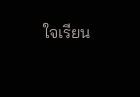ใจเรียน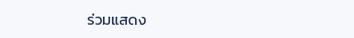ร่วมแสดง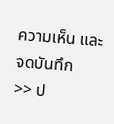ความเห็น และจดบันทึก
>> ป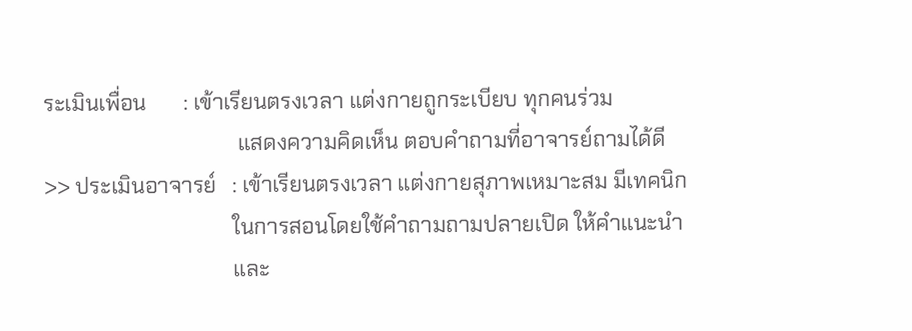ระเมินเพื่อน       : เข้าเรียนตรงเวลา แต่งกายถูกระเบียบ ทุกคนร่วม
                                    แสดงความคิดเห็น ตอบคำถามที่อาจารย์ถามได้ดี
>> ประเมินอาจารย์   : เข้าเรียนตรงเวลา แต่งกายสุภาพเหมาะสม มีเทคนิก
                                   ในการสอนโดยใช้คำถามถามปลายเปิด ให้คำแนะนำ
                                   และ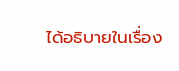ได้อธิบายในเรื่อง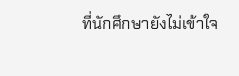ที่นักศึกษายังไม่เข้าใจ